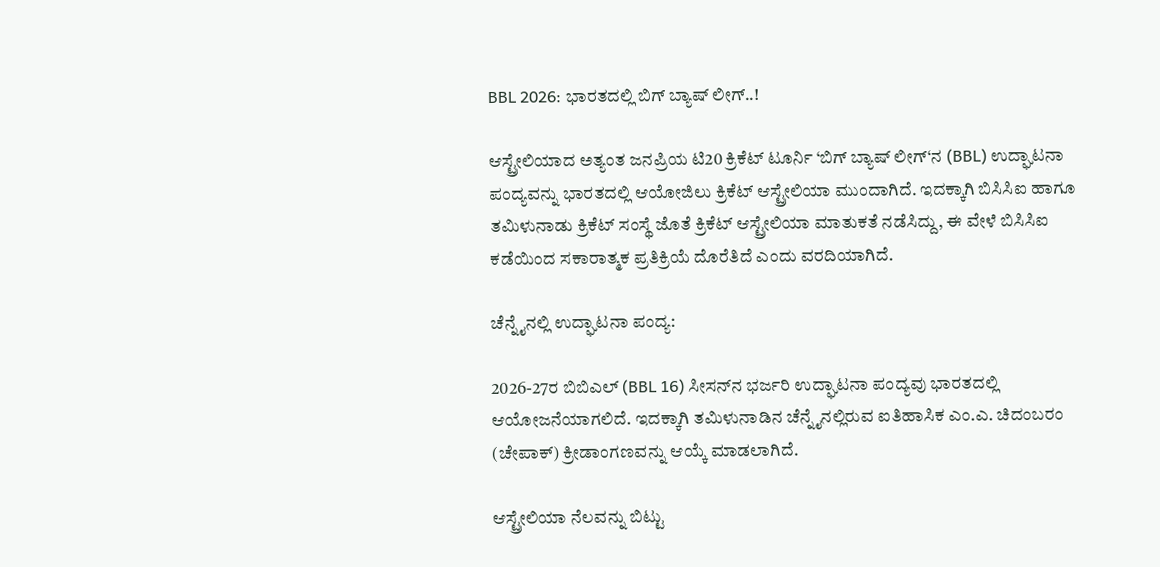BBL 2026: ಭಾರತದಲ್ಲಿ ಬಿಗ್ ಬ್ಯಾಷ್ ಲೀಗ್..!

ಆಸ್ಟ್ರೇಲಿಯಾದ ಅತ್ಯಂತ ಜನಪ್ರಿಯ ಟಿ20 ಕ್ರಿಕೆಟ್ ಟೂರ್ನಿ ‘ಬಿಗ್ ಬ್ಯಾಷ್ ಲೀಗ್‘ನ (BBL) ಉದ್ಘಾಟನಾ ಪಂದ್ಯವನ್ನು ಭಾರತದಲ್ಲಿ ಆಯೋಜಿಲು ಕ್ರಿಕೆಟ್ ಆಸ್ಟ್ರೇಲಿಯಾ ಮುಂದಾಗಿದೆ. ಇದಕ್ಕಾಗಿ ಬಿಸಿಸಿಐ ಹಾಗೂ ತಮಿಳುನಾಡು ಕ್ರಿಕೆಟ್ ಸಂಸ್ಥೆ ಜೊತೆ ಕ್ರಿಕೆಟ್ ಆಸ್ಟ್ರೇಲಿಯಾ ಮಾತುಕತೆ ನಡೆಸಿದ್ದು, ಈ ವೇಳೆ ಬಿಸಿಸಿಐ ಕಡೆಯಿಂದ ಸಕಾರಾತ್ಮಕ ಪ್ರತಿಕ್ರಿಯೆ ದೊರೆತಿದೆ ಎಂದು ವರದಿಯಾಗಿದೆ.

ಚೆನ್ನೈನಲ್ಲಿ ಉದ್ಘಾಟನಾ ಪಂದ್ಯ:

2026-27ರ ಬಿಬಿಎಲ್ (BBL 16) ಸೀಸನ್‌ನ ಭರ್ಜರಿ ಉದ್ಘಾಟನಾ ಪಂದ್ಯವು ಭಾರತದಲ್ಲಿ ಆಯೋಜನೆಯಾಗಲಿದೆ. ಇದಕ್ಕಾಗಿ ತಮಿಳುನಾಡಿನ ಚೆನ್ನೈನಲ್ಲಿರುವ ಐತಿಹಾಸಿಕ ಎಂ.ಎ. ಚಿದಂಬರಂ (ಚೇಪಾಕ್) ಕ್ರೀಡಾಂಗಣವನ್ನು ಆಯ್ಕೆ ಮಾಡಲಾಗಿದೆ.

ಆಸ್ಟ್ರೇಲಿಯಾ ನೆಲವನ್ನು ಬಿಟ್ಟು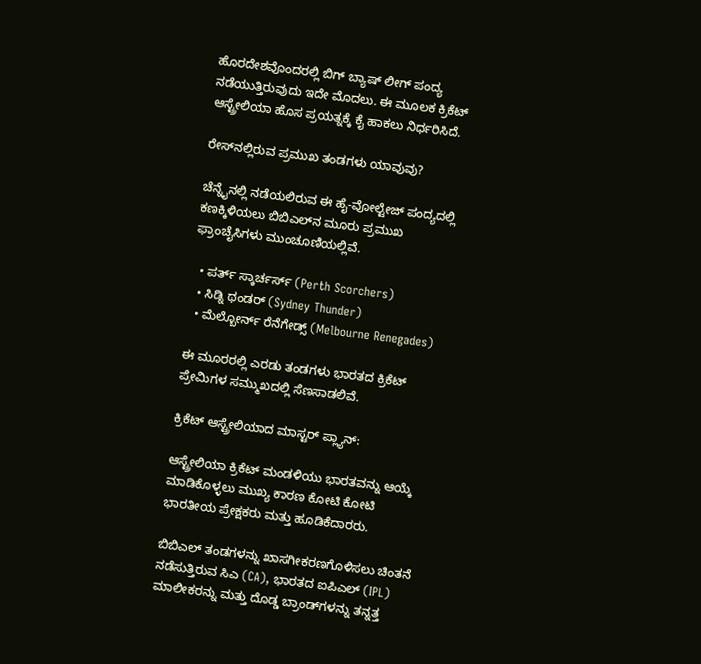ಹೊರದೇಶವೊಂದರಲ್ಲಿ ಬಿಗ್ ಬ್ಯಾಷ್ ಲೀಗ್ ಪಂದ್ಯ ನಡೆಯುತ್ತಿರುವುದು ಇದೇ ಮೊದಲು. ಈ ಮೂಲಕ ಕ್ರಿಕೆಟ್ ಆಸ್ಟ್ರೇಲಿಯಾ ಹೊಸ ಪ್ರಯತ್ನಕ್ಕೆ ಕೈ ಹಾಕಲು ನಿರ್ಧರಿಸಿದೆ.

ರೇಸ್‌ನಲ್ಲಿರುವ ಪ್ರಮುಖ ತಂಡಗಳು ಯಾವುವು?

ಚೆನ್ನೈನಲ್ಲಿ ನಡೆಯಲಿರುವ ಈ ಹೈ-ವೋಲ್ಟೇಜ್ ಪಂದ್ಯದಲ್ಲಿ ಕಣಕ್ಕಿಳಿಯಲು ಬಿಬಿಎಲ್‌ನ ಮೂರು ಪ್ರಮುಖ ಫ್ರಾಂಚೈಸಿಗಳು ಮುಂಚೂಣಿಯಲ್ಲಿವೆ.

  • ಪರ್ತ್ ಸ್ಕಾರ್ಚರ್ಸ್ (Perth Scorchers)
  • ಸಿಡ್ನಿ ಥಂಡರ್ (Sydney Thunder)
  • ಮೆಲ್ಬೋರ್ನ್ ರೆನೆಗೇಡ್ಸ್ (Melbourne Renegades)

ಈ ಮೂರರಲ್ಲಿ ಎರಡು ತಂಡಗಳು ಭಾರತದ ಕ್ರಿಕೆಟ್ ಪ್ರೇಮಿಗಳ ಸಮ್ಮುಖದಲ್ಲಿ ಸೆಣಸಾಡಲಿವೆ.

ಕ್ರಿಕೆಟ್ ಆಸ್ಟ್ರೇಲಿಯಾದ ಮಾಸ್ಟರ್ ಪ್ಲ್ಯಾನ್:

ಆಸ್ಟ್ರೇಲಿಯಾ ಕ್ರಿಕೆಟ್ ಮಂಡಳಿಯು ಭಾರತವನ್ನು ಆಯ್ಕೆ ಮಾಡಿಕೊಳ್ಳಲು ಮುಖ್ಯ ಕಾರಣ ಕೋಟಿ ಕೋಟಿ ಭಾರತೀಯ ಪ್ರೇಕ್ಷಕರು ಮತ್ತು ಹೂಡಿಕೆದಾರರು.

ಬಿಬಿಎಲ್ ತಂಡಗಳನ್ನು ಖಾಸಗೀಕರಣಗೊಳಿಸಲು ಚಿಂತನೆ ನಡೆಸುತ್ತಿರುವ ಸಿಎ (CA), ಭಾರತದ ಐಪಿಎಲ್ (IPL) ಮಾಲೀಕರನ್ನು ಮತ್ತು ದೊಡ್ಡ ಬ್ರಾಂಡ್‌ಗಳನ್ನು ತನ್ನತ್ತ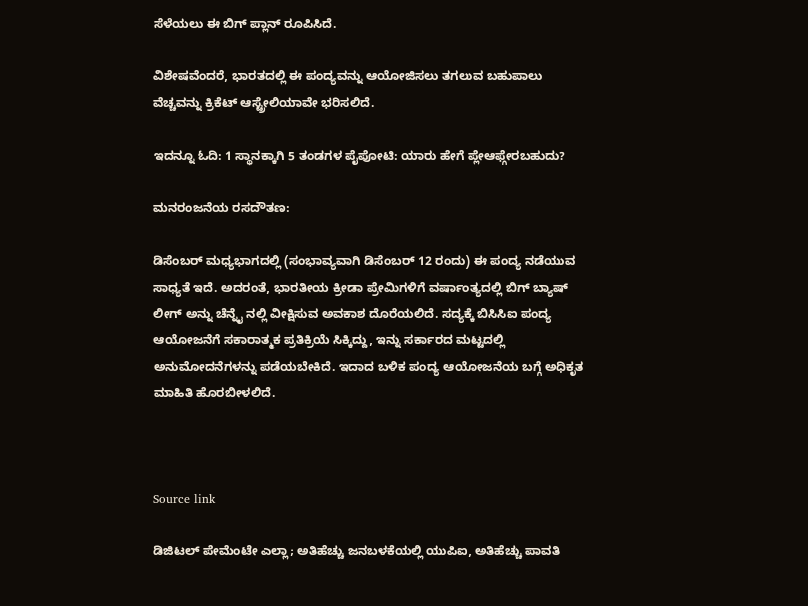ಸೆಳೆಯಲು ಈ ಬಿಗ್ ಪ್ಲಾನ್ ರೂಪಿಸಿದೆ.

ವಿಶೇಷವೆಂದರೆ, ಭಾರತದಲ್ಲಿ ಈ ಪಂದ್ಯವನ್ನು ಆಯೋಜಿಸಲು ತಗಲುವ ಬಹುಪಾಲು ವೆಚ್ಚವನ್ನು ಕ್ರಿಕೆಟ್ ಆಸ್ಟ್ರೇಲಿಯಾವೇ ಭರಿಸಲಿದೆ.

ಇದನ್ನೂ ಓದಿ: 1 ಸ್ಥಾನಕ್ಕಾಗಿ 5 ತಂಡಗಳ ಪೈಪೋಟಿ: ಯಾರು ಹೇಗೆ ಪ್ಲೇಆಫ್ಗೇರಬಹುದು?

ಮನರಂಜನೆಯ ರಸದೌತಣ:

ಡಿಸೆಂಬರ್ ಮಧ್ಯಭಾಗದಲ್ಲಿ (ಸಂಭಾವ್ಯವಾಗಿ ಡಿಸೆಂಬರ್ 12 ರಂದು) ಈ ಪಂದ್ಯ ನಡೆಯುವ ಸಾಧ್ಯತೆ ಇದೆ. ಅದರಂತೆ, ಭಾರತೀಯ ಕ್ರೀಡಾ ಪ್ರೇಮಿಗಳಿಗೆ ವರ್ಷಾಂತ್ಯದಲ್ಲಿ ಬಿಗ್ ಬ್ಯಾಷ್ ಲೀಗ್ ಅನ್ನು ಚೆನ್ನೈ ನಲ್ಲಿ ವೀಕ್ಷಿಸುವ ಅವಕಾಶ ದೊರೆಯಲಿದೆ. ಸದ್ಯಕ್ಕೆ ಬಿಸಿಸಿಐ ಪಂದ್ಯ ಆಯೋಜನೆಗೆ ಸಕಾರಾತ್ಮಕ ಪ್ರತಿಕ್ರಿಯೆ ಸಿಕ್ಕಿದ್ದು, ಇನ್ನು ಸರ್ಕಾರದ ಮಟ್ಟದಲ್ಲಿ ಅನುಮೋದನೆಗಳನ್ನು ಪಡೆಯಬೇಕಿದೆ. ಇದಾದ ಬಳಿಕ ಪಂದ್ಯ ಆಯೋಜನೆಯ ಬಗ್ಗೆ ಅಧಿಕೃತ ಮಾಹಿತಿ ಹೊರಬೀಳಲಿದೆ.



Source link

ಡಿಜಿಟಲ್ ಪೇಮೆಂಟೇ ಎಲ್ಲಾ; ಅತಿಹೆಚ್ಚು ಜನಬಳಕೆಯಲ್ಲಿ ಯುಪಿಐ, ಅತಿಹೆಚ್ಚು ಪಾವತಿ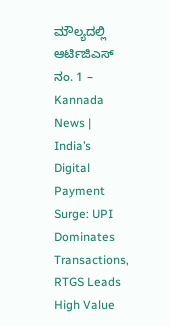ಮೌಲ್ಯದಲ್ಲಿ ಆರ್ಟಿಜಿಎಸ್ ನಂ. 1 – Kannada News | India’s Digital Payment Surge: UPI Dominates Transactions, RTGS Leads High Value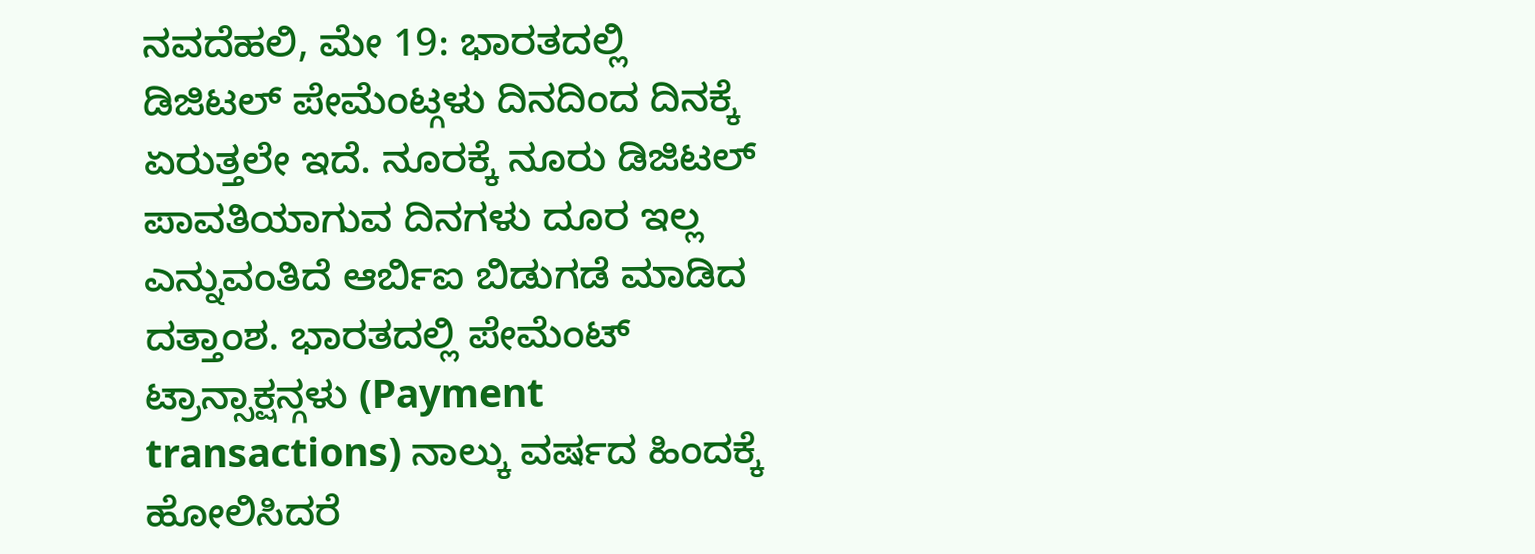ನವದೆಹಲಿ, ಮೇ 19: ಭಾರತದಲ್ಲಿ ಡಿಜಿಟಲ್ ಪೇಮೆಂಟ್ಗಳು ದಿನದಿಂದ ದಿನಕ್ಕೆ ಏರುತ್ತಲೇ ಇದೆ. ನೂರಕ್ಕೆ ನೂರು ಡಿಜಿಟಲ್ ಪಾವತಿಯಾಗುವ ದಿನಗಳು ದೂರ ಇಲ್ಲ ಎನ್ನುವಂತಿದೆ ಆರ್ಬಿಐ ಬಿಡುಗಡೆ ಮಾಡಿದ ದತ್ತಾಂಶ. ಭಾರತದಲ್ಲಿ ಪೇಮೆಂಟ್ ಟ್ರಾನ್ಸಾಕ್ಷನ್ಗಳು (Payment transactions) ನಾಲ್ಕು ವರ್ಷದ ಹಿಂದಕ್ಕೆ ಹೋಲಿಸಿದರೆ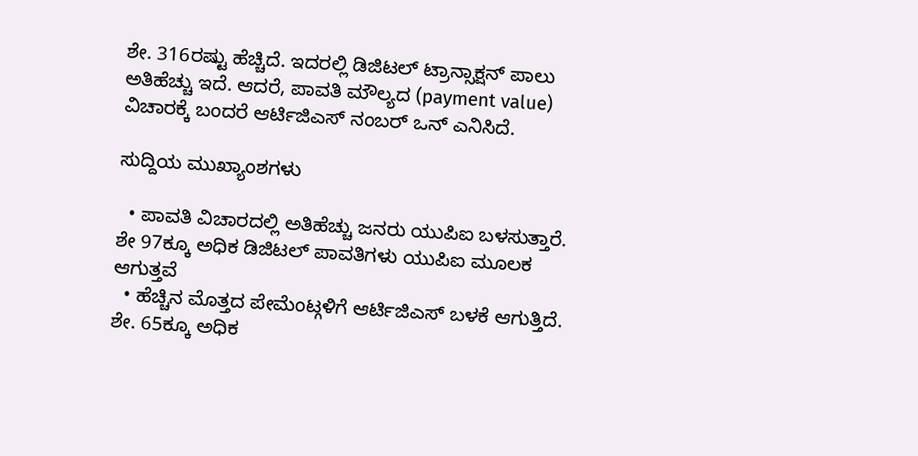ಶೇ. 316ರಷ್ಟು ಹೆಚ್ಚಿದೆ. ಇದರಲ್ಲಿ ಡಿಜಿಟಲ್ ಟ್ರಾನ್ಸಾಕ್ಷನ್ ಪಾಲು ಅತಿಹೆಚ್ಚು ಇದೆ. ಆದರೆ, ಪಾವತಿ ಮೌಲ್ಯದ (payment value) ವಿಚಾರಕ್ಕೆ ಬಂದರೆ ಆರ್ಟಿಜಿಎಸ್ ನಂಬರ್ ಒನ್ ಎನಿಸಿದೆ.

ಸುದ್ದಿಯ ಮುಖ್ಯಾಂಶಗಳು

  • ಪಾವತಿ ವಿಚಾರದಲ್ಲಿ ಅತಿಹೆಚ್ಚು ಜನರು ಯುಪಿಐ ಬಳಸುತ್ತಾರೆ. ಶೇ 97ಕ್ಕೂ ಅಧಿಕ ಡಿಜಿಟಲ್ ಪಾವತಿಗಳು ಯುಪಿಐ ಮೂಲಕ ಆಗುತ್ತವೆ
  • ಹೆಚ್ಚಿನ ಮೊತ್ತದ ಪೇಮೆಂಟ್ಗಳಿಗೆ ಆರ್ಟಿಜಿಎಸ್ ಬಳಕೆ ಆಗುತ್ತಿದೆ. ಶೇ. 65ಕ್ಕೂ ಅಧಿಕ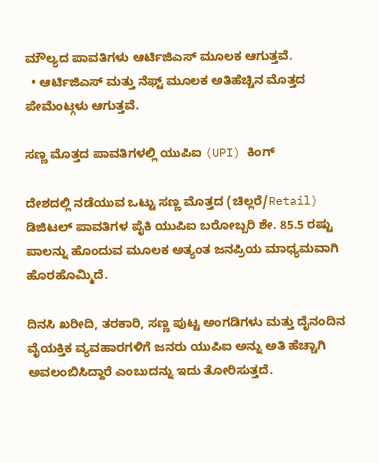ಮೌಲ್ಯದ ಪಾವತಿಗಳು ಆರ್ಟಿಜಿಎಸ್ ಮೂಲಕ ಆಗುತ್ತವೆ.
  • ಆರ್ಟಿಜಿಎಸ್ ಮತ್ತು ನೆಫ್ಟ್ ಮೂಲಕ ಅತಿಹೆಚ್ಚಿನ ಮೊತ್ತದ ಪೇಮೆಂಟ್ಗಳು ಆಗುತ್ತವೆ.

ಸಣ್ಣ ಮೊತ್ತದ ಪಾವತಿಗಳಲ್ಲಿ ಯುಪಿಐ (UPI) ಕಿಂಗ್

ದೇಶದಲ್ಲಿ ನಡೆಯುವ ಒಟ್ಟು ಸಣ್ಣ ಮೊತ್ತದ (ಚಿಲ್ಲರೆ/Retail) ಡಿಜಿಟಲ್ ಪಾವತಿಗಳ ಪೈಕಿ ಯುಪಿಐ ಬರೋಬ್ಬರಿ ಶೇ. 85.5 ರಷ್ಟು ಪಾಲನ್ನು ಹೊಂದುವ ಮೂಲಕ ಅತ್ಯಂತ ಜನಪ್ರಿಯ ಮಾಧ್ಯಮವಾಗಿ ಹೊರಹೊಮ್ಮಿದೆ.

ದಿನಸಿ ಖರೀದಿ, ತರಕಾರಿ, ಸಣ್ಣ ಪುಟ್ಟ ಅಂಗಡಿಗಳು ಮತ್ತು ದೈನಂದಿನ ವೈಯಕ್ತಿಕ ವ್ಯವಹಾರಗಳಿಗೆ ಜನರು ಯುಪಿಐ ಅನ್ನು ಅತಿ ಹೆಚ್ಚಾಗಿ ಅವಲಂಬಿಸಿದ್ದಾರೆ ಎಂಬುದನ್ನು ಇದು ತೋರಿಸುತ್ತದೆ.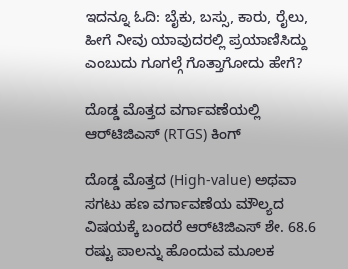ಇದನ್ನೂ ಓದಿ: ಬೈಕು, ಬಸ್ಸು, ಕಾರು, ರೈಲು, ಹೀಗೆ ನೀವು ಯಾವುದರಲ್ಲಿ ಪ್ರಯಾಣಿಸಿದ್ದು ಎಂಬುದು ಗೂಗಲ್ಗೆ ಗೊತ್ತಾಗೋದು ಹೇಗೆ?

ದೊಡ್ಡ ಮೊತ್ತದ ವರ್ಗಾವಣೆಯಲ್ಲಿ ಆರ್‌ಟಿಜಿಎಸ್ (RTGS) ಕಿಂಗ್

ದೊಡ್ಡ ಮೊತ್ತದ (High-value) ಅಥವಾ ಸಗಟು ಹಣ ವರ್ಗಾವಣೆಯ ಮೌಲ್ಯದ ವಿಷಯಕ್ಕೆ ಬಂದರೆ ಆರ್‌ಟಿಜಿಎಸ್ ಶೇ. 68.6 ರಷ್ಟು ಪಾಲನ್ನು ಹೊಂದುವ ಮೂಲಕ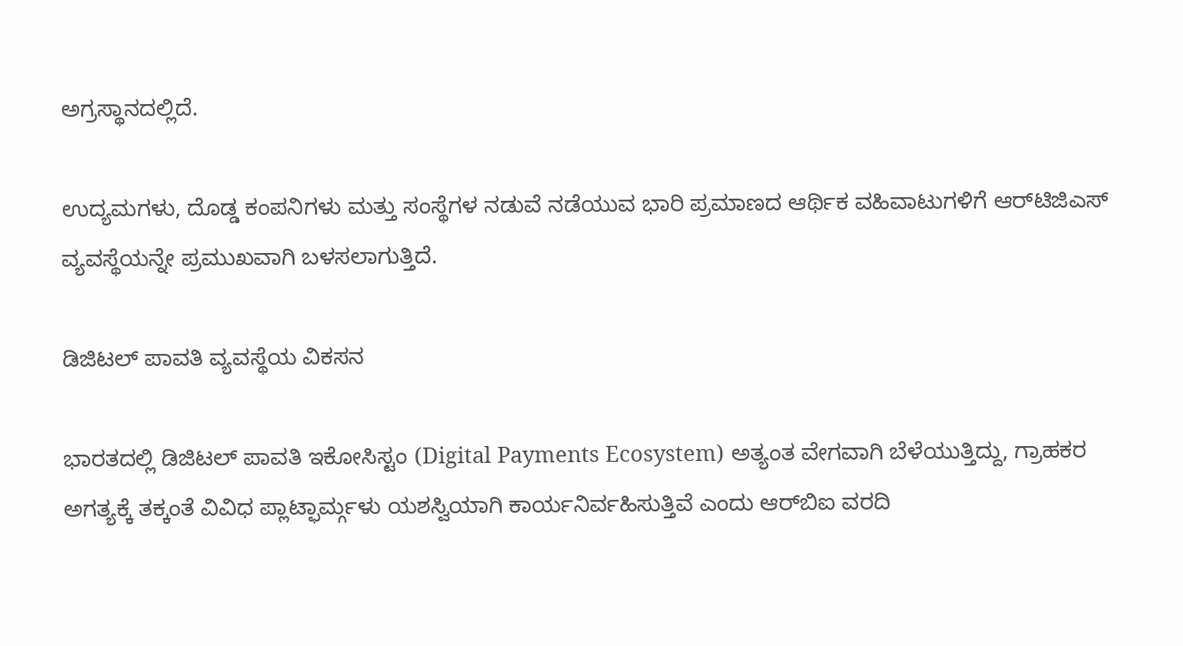ಅಗ್ರಸ್ಥಾನದಲ್ಲಿದೆ.

ಉದ್ಯಮಗಳು, ದೊಡ್ಡ ಕಂಪನಿಗಳು ಮತ್ತು ಸಂಸ್ಥೆಗಳ ನಡುವೆ ನಡೆಯುವ ಭಾರಿ ಪ್ರಮಾಣದ ಆರ್ಥಿಕ ವಹಿವಾಟುಗಳಿಗೆ ಆರ್‌ಟಿಜಿಎಸ್ ವ್ಯವಸ್ಥೆಯನ್ನೇ ಪ್ರಮುಖವಾಗಿ ಬಳಸಲಾಗುತ್ತಿದೆ.

ಡಿಜಿಟಲ್ ಪಾವತಿ ವ್ಯವಸ್ಥೆಯ ವಿಕಸನ

ಭಾರತದಲ್ಲಿ ಡಿಜಿಟಲ್ ಪಾವತಿ ಇಕೋಸಿಸ್ಟಂ (Digital Payments Ecosystem) ಅತ್ಯಂತ ವೇಗವಾಗಿ ಬೆಳೆಯುತ್ತಿದ್ದು, ಗ್ರಾಹಕರ ಅಗತ್ಯಕ್ಕೆ ತಕ್ಕಂತೆ ವಿವಿಧ ಪ್ಲಾಟ್ಫಾರ್ಮ್ಗಳು ಯಶಸ್ವಿಯಾಗಿ ಕಾರ್ಯನಿರ್ವಹಿಸುತ್ತಿವೆ ಎಂದು ಆರ್‌ಬಿಐ ವರದಿ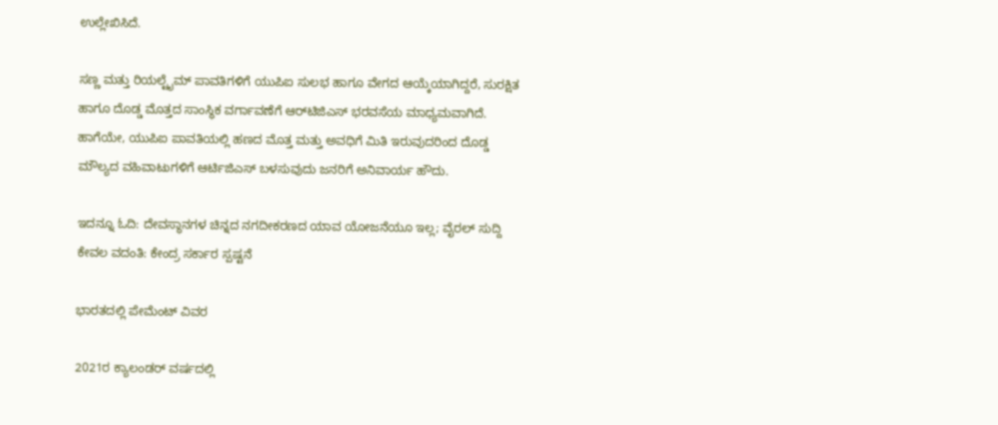ಉಲ್ಲೇಖಿಸಿದೆ.

ಸಣ್ಣ ಮತ್ತು ರಿಯಲ್ಟೈಮ್ ಪಾವತಿಗಳಿಗೆ ಯುಪಿಐ ಸುಲಭ ಹಾಗೂ ವೇಗದ ಆಯ್ಕೆಯಾಗಿದ್ದರೆ, ಸುರಕ್ಷಿತ ಹಾಗೂ ದೊಡ್ಡ ಮೊತ್ತದ ಸಾಂಸ್ಥಿಕ ವರ್ಗಾವಣೆಗೆ ಆರ್‌ಟಿಜಿಎಸ್ ಭರವಸೆಯ ಮಾಧ್ಯಮವಾಗಿದೆ. ಹಾಗೆಯೇ, ಯುಪಿಐ ಪಾವತಿಯಲ್ಲಿ ಹಣದ ಮೊತ್ತ ಮತ್ತು ಅವಧಿಗೆ ಮಿತಿ ಇರುವುದರಿಂದ ದೊಡ್ಡ ಮೌಲ್ಯದ ವಹಿವಾಟುಗಳಿಗೆ ಆರ್ಟಿಜಿಎಸ್ ಬಳಸುವುದು ಜನರಿಗೆ ಅನಿವಾರ್ಯ ಹೌದು.

ಇದನ್ನೂ ಓದಿ: ದೇವಸ್ಥಾನಗಳ ಚಿನ್ನದ ನಗದೀಕರಣದ ಯಾವ ಯೋಜನೆಯೂ ಇಲ್ಲ; ವೈರಲ್ ಸುದ್ದಿ ಕೇವಲ ವದಂತಿ: ಕೇಂದ್ರ ಸರ್ಕಾರ ಸ್ಪಷ್ಟನೆ

ಭಾರತದಲ್ಲಿ ಪೇಮೆಂಟ್ ವಿವರ

2021ರ ಕ್ಯಾಲಂಡರ್ ವರ್ಷದಲ್ಲಿ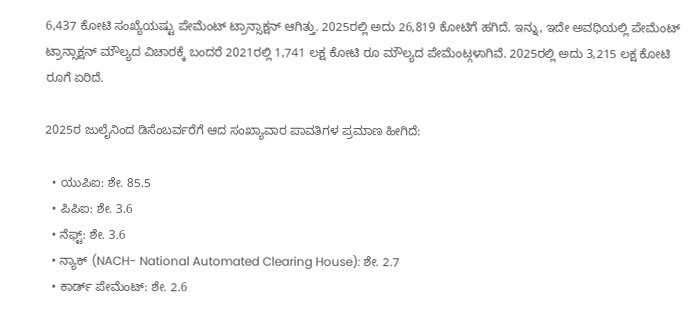6,437 ಕೋಟಿ ಸಂಖ್ಯೆಯಷ್ಟು ಪೇಮೆಂಟ್ ಟ್ರಾನ್ಸಾಕ್ಷನ್ ಆಗಿತ್ತು. 2025ರಲ್ಲಿ ಅದು 26,819 ಕೋಟಿಗೆ ಹಗಿದೆ. ಇನ್ನು, ಇದೇ ಅವಧಿಯಲ್ಲಿ ಪೇಮೆಂಟ್ ಟ್ರಾನ್ಸಾಕ್ಷನ್ ಮೌಲ್ಯದ ವಿಚಾರಕ್ಕೆ ಬಂದರೆ 2021ರಲ್ಲಿ 1,741 ಲಕ್ಷ ಕೋಟಿ ರೂ ಮೌಲ್ಯದ ಪೇಮೆಂಟ್ಗಳಾಗಿವೆ. 2025ರಲ್ಲಿ ಅದು 3,215 ಲಕ್ಷ ಕೋಟಿ ರೂಗೆ ಏರಿದೆ.

2025ರ ಜುಲೈನಿಂದ ಡಿಸೆಂಬರ್ವರೆಗೆ ಆದ ಸಂಖ್ಯಾವಾರ ಪಾವತಿಗಳ ಪ್ರಮಾಣ ಹೀಗಿದೆ:

  • ಯುಪಿಐ: ಶೇ. 85.5
  • ಪಿಪಿಐ: ಶೇ. 3.6
  • ನೆಫ್ಟ್: ಶೇ. 3.6
  • ನ್ಯಾಕ್ (NACH- National Automated Clearing House): ಶೇ. 2.7
  • ಕಾರ್ಡ್ ಪೇಮೆಂಟ್: ಶೇ. 2.6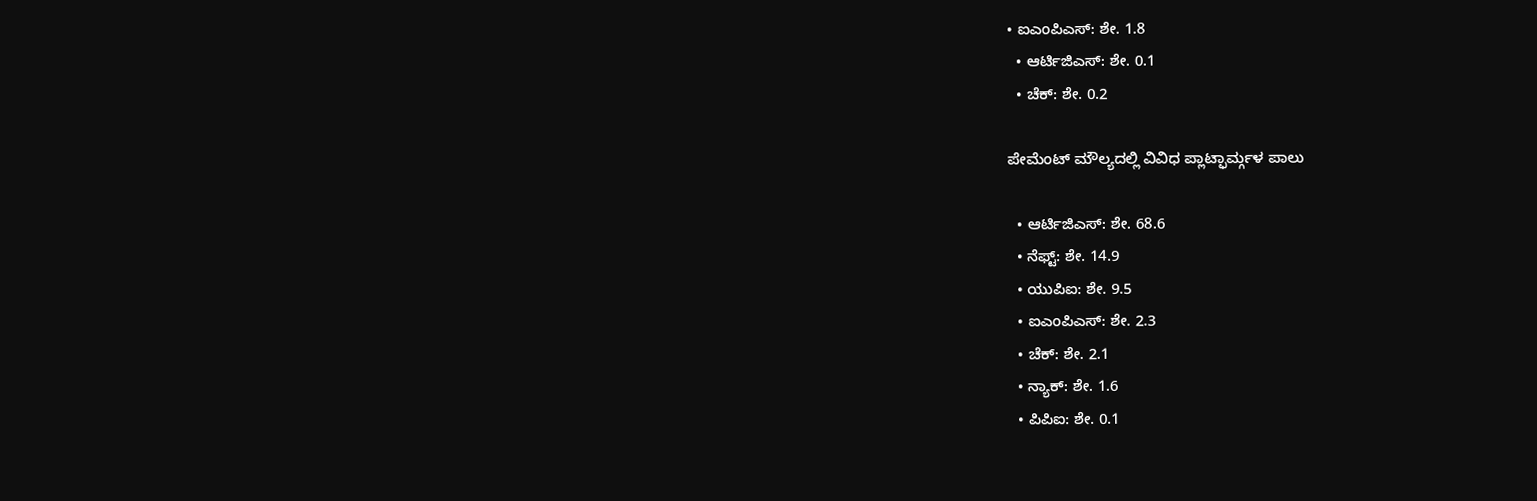• ಐಎಂಪಿಎಸ್: ಶೇ. 1.8
  • ಆರ್ಟಿಜಿಎಸ್: ಶೇ. 0.1
  • ಚೆಕ್: ಶೇ. 0.2

ಪೇಮೆಂಟ್ ಮೌಲ್ಯದಲ್ಲಿ ವಿವಿಧ ಪ್ಲಾಟ್ಫಾರ್ಮ್ಗಳ ಪಾಲು

  • ಆರ್ಟಿಜಿಎಸ್: ಶೇ. 68.6
  • ನೆಫ್ಟ್: ಶೇ. 14.9
  • ಯುಪಿಐ: ಶೇ. 9.5
  • ಐಎಂಪಿಎಸ್: ಶೇ. 2.3
  • ಚೆಕ್: ಶೇ. 2.1
  • ನ್ಯಾಕ್: ಶೇ. 1.6
  • ಪಿಪಿಐ: ಶೇ. 0.1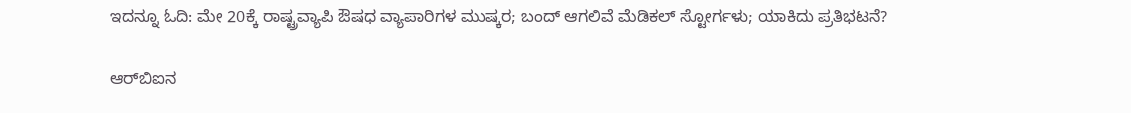ಇದನ್ನೂ ಓದಿ: ಮೇ 20ಕ್ಕೆ ರಾಷ್ಟ್ರವ್ಯಾಪಿ ಔಷಧ ವ್ಯಾಪಾರಿಗಳ ಮುಷ್ಕರ; ಬಂದ್ ಆಗಲಿವೆ ಮೆಡಿಕಲ್ ಸ್ಟೋರ್ಗಳು; ಯಾಕಿದು ಪ್ರತಿಭಟನೆ?

ಆರ್‌ಬಿಐನ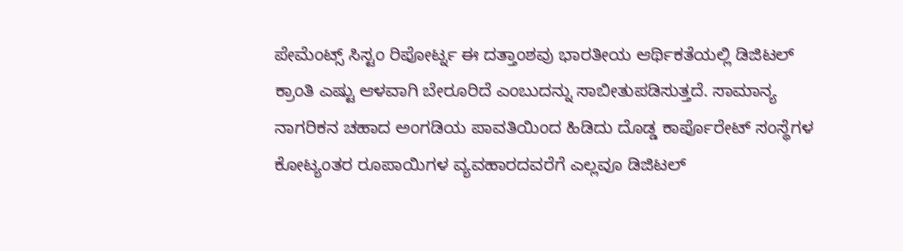ಪೇಮೆಂಟ್ಸ್ ಸಿಸ್ಟಂ ರಿಪೋರ್ಟ್ನ ಈ ದತ್ತಾಂಶವು ಭಾರತೀಯ ಆರ್ಥಿಕತೆಯಲ್ಲಿ ಡಿಜಿಟಲ್ ಕ್ರಾಂತಿ ಎಷ್ಟು ಆಳವಾಗಿ ಬೇರೂರಿದೆ ಎಂಬುದನ್ನು ಸಾಬೀತುಪಡಿಸುತ್ತದೆ. ಸಾಮಾನ್ಯ ನಾಗರಿಕನ ಚಹಾದ ಅಂಗಡಿಯ ಪಾವತಿಯಿಂದ ಹಿಡಿದು ದೊಡ್ಡ ಕಾರ್ಪೊರೇಟ್ ಸಂಸ್ಥೆಗಳ ಕೋಟ್ಯಂತರ ರೂಪಾಯಿಗಳ ವ್ಯವಹಾರದವರೆಗೆ ಎಲ್ಲವೂ ಡಿಜಿಟಲ್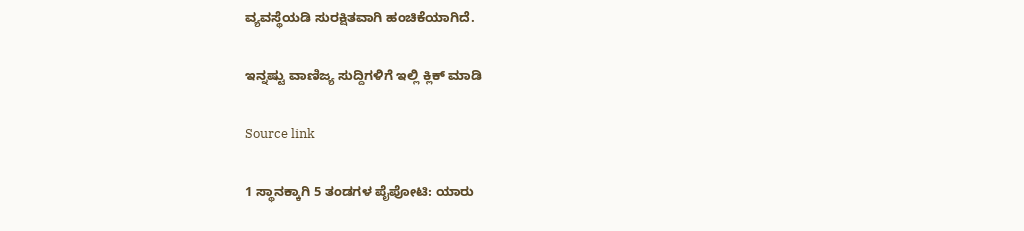ವ್ಯವಸ್ಥೆಯಡಿ ಸುರಕ್ಷಿತವಾಗಿ ಹಂಚಿಕೆಯಾಗಿದೆ.

ಇನ್ನಷ್ಟು ವಾಣಿಜ್ಯ ಸುದ್ದಿಗಳಿಗೆ ಇಲ್ಲಿ ಕ್ಲಿಕ್ ಮಾಡಿ

Source link

1 ಸ್ಥಾನಕ್ಕಾಗಿ 5 ತಂಡಗಳ ಪೈಪೋಟಿ: ಯಾರು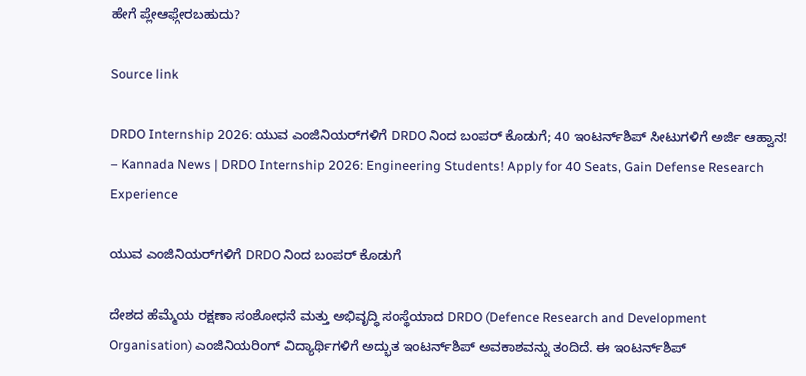ಹೇಗೆ ಪ್ಲೇಆಫ್ಗೇರಬಹುದು?

Source link

DRDO Internship 2026: ಯುವ ಎಂಜಿನಿಯರ್‌ಗಳಿಗೆ DRDO ನಿಂದ ಬಂಪರ್ ಕೊಡುಗೆ; 40 ಇಂಟರ್ನ್‌ಶಿಪ್ ಸೀಟುಗಳಿಗೆ ಅರ್ಜಿ ಆಹ್ವಾನ! – Kannada News | DRDO Internship 2026: Engineering Students! Apply for 40 Seats, Gain Defense Research Experience

ಯುವ ಎಂಜಿನಿಯರ್‌ಗಳಿಗೆ DRDO ನಿಂದ ಬಂಪರ್ ಕೊಡುಗೆ

ದೇಶದ ಹೆಮ್ಮೆಯ ರಕ್ಷಣಾ ಸಂಶೋಧನೆ ಮತ್ತು ಅಭಿವೃದ್ಧಿ ಸಂಸ್ಥೆಯಾದ DRDO (Defence Research and Development Organisation) ಎಂಜಿನಿಯರಿಂಗ್ ವಿದ್ಯಾರ್ಥಿಗಳಿಗೆ ಅದ್ಭುತ ಇಂಟರ್ನ್‌ಶಿಪ್ ಅವಕಾಶವನ್ನು ತಂದಿದೆ. ಈ ಇಂಟರ್ನ್‌ಶಿಪ್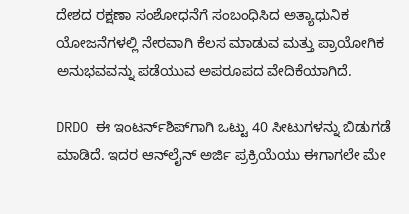ದೇಶದ ರಕ್ಷಣಾ ಸಂಶೋಧನೆಗೆ ಸಂಬಂಧಿಸಿದ ಅತ್ಯಾಧುನಿಕ ಯೋಜನೆಗಳಲ್ಲಿ ನೇರವಾಗಿ ಕೆಲಸ ಮಾಡುವ ಮತ್ತು ಪ್ರಾಯೋಗಿಕ ಅನುಭವವನ್ನು ಪಡೆಯುವ ಅಪರೂಪದ ವೇದಿಕೆಯಾಗಿದೆ.

DRDO ಈ ಇಂಟರ್ನ್‌ಶಿಪ್‌ಗಾಗಿ ಒಟ್ಟು 40 ಸೀಟುಗಳನ್ನು ಬಿಡುಗಡೆ ಮಾಡಿದೆ. ಇದರ ಆನ್‌ಲೈನ್ ಅರ್ಜಿ ಪ್ರಕ್ರಿಯೆಯು ಈಗಾಗಲೇ ಮೇ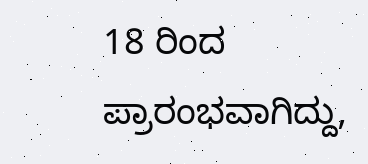18 ರಿಂದ ಪ್ರಾರಂಭವಾಗಿದ್ದು,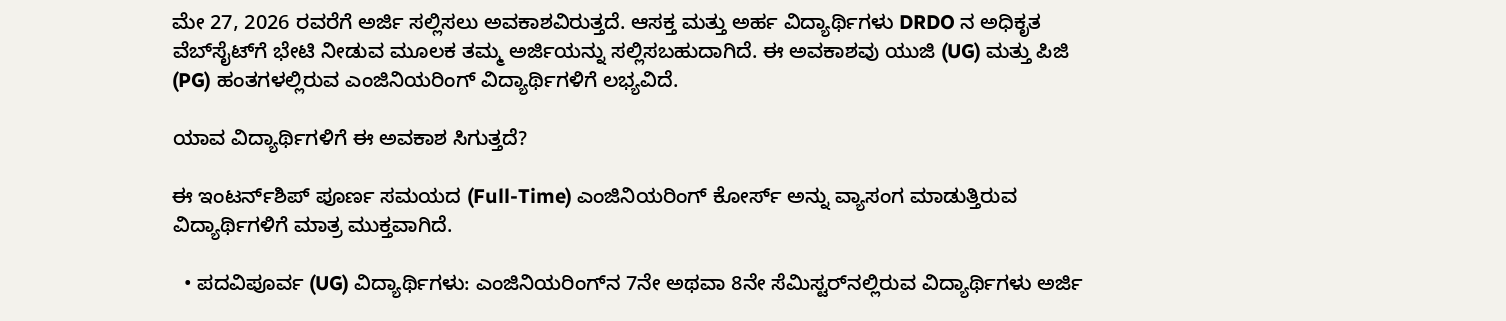ಮೇ 27, 2026 ರವರೆಗೆ ಅರ್ಜಿ ಸಲ್ಲಿಸಲು ಅವಕಾಶವಿರುತ್ತದೆ. ಆಸಕ್ತ ಮತ್ತು ಅರ್ಹ ವಿದ್ಯಾರ್ಥಿಗಳು DRDO ನ ಅಧಿಕೃತ ವೆಬ್‌ಸೈಟ್‌ಗೆ ಭೇಟಿ ನೀಡುವ ಮೂಲಕ ತಮ್ಮ ಅರ್ಜಿಯನ್ನು ಸಲ್ಲಿಸಬಹುದಾಗಿದೆ. ಈ ಅವಕಾಶವು ಯುಜಿ (UG) ಮತ್ತು ಪಿಜಿ (PG) ಹಂತಗಳಲ್ಲಿರುವ ಎಂಜಿನಿಯರಿಂಗ್ ವಿದ್ಯಾರ್ಥಿಗಳಿಗೆ ಲಭ್ಯವಿದೆ.

ಯಾವ ವಿದ್ಯಾರ್ಥಿಗಳಿಗೆ ಈ ಅವಕಾಶ ಸಿಗುತ್ತದೆ?

ಈ ಇಂಟರ್ನ್‌ಶಿಪ್ ಪೂರ್ಣ ಸಮಯದ (Full-Time) ಎಂಜಿನಿಯರಿಂಗ್ ಕೋರ್ಸ್ ಅನ್ನು ವ್ಯಾಸಂಗ ಮಾಡುತ್ತಿರುವ ವಿದ್ಯಾರ್ಥಿಗಳಿಗೆ ಮಾತ್ರ ಮುಕ್ತವಾಗಿದೆ.

  • ಪದವಿಪೂರ್ವ (UG) ವಿದ್ಯಾರ್ಥಿಗಳು: ಎಂಜಿನಿಯರಿಂಗ್‌ನ 7ನೇ ಅಥವಾ 8ನೇ ಸೆಮಿಸ್ಟರ್‌ನಲ್ಲಿರುವ ವಿದ್ಯಾರ್ಥಿಗಳು ಅರ್ಜಿ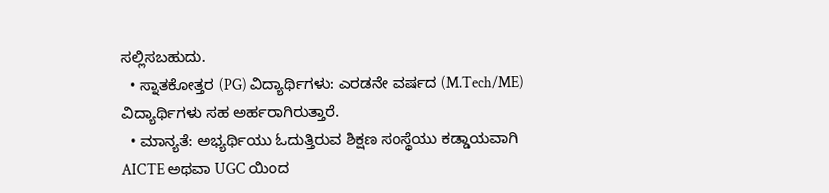ಸಲ್ಲಿಸಬಹುದು.
  • ಸ್ನಾತಕೋತ್ತರ (PG) ವಿದ್ಯಾರ್ಥಿಗಳು: ಎರಡನೇ ವರ್ಷದ (M.Tech/ME) ವಿದ್ಯಾರ್ಥಿಗಳು ಸಹ ಅರ್ಹರಾಗಿರುತ್ತಾರೆ.
  • ಮಾನ್ಯತೆ: ಅಭ್ಯರ್ಥಿಯು ಓದುತ್ತಿರುವ ಶಿಕ್ಷಣ ಸಂಸ್ಥೆಯು ಕಡ್ಡಾಯವಾಗಿ AICTE ಅಥವಾ UGC ಯಿಂದ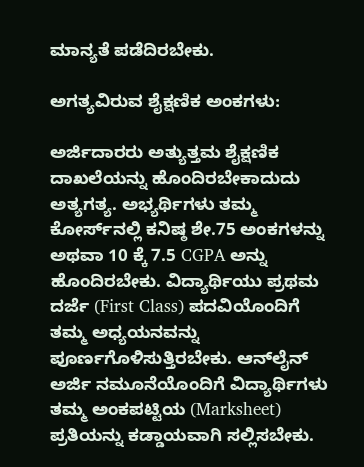ಮಾನ್ಯತೆ ಪಡೆದಿರಬೇಕು.

ಅಗತ್ಯವಿರುವ ಶೈಕ್ಷಣಿಕ ಅಂಕಗಳು:

ಅರ್ಜಿದಾರರು ಅತ್ಯುತ್ತಮ ಶೈಕ್ಷಣಿಕ ದಾಖಲೆಯನ್ನು ಹೊಂದಿರಬೇಕಾದುದು ಅತ್ಯಗತ್ಯ. ಅಭ್ಯರ್ಥಿಗಳು ತಮ್ಮ ಕೋರ್ಸ್‌ನಲ್ಲಿ ಕನಿಷ್ಠ ಶೇ.75 ಅಂಕಗಳನ್ನು ಅಥವಾ 10 ಕ್ಕೆ 7.5 CGPA ಅನ್ನು ಹೊಂದಿರಬೇಕು. ವಿದ್ಯಾರ್ಥಿಯು ಪ್ರಥಮ ದರ್ಜೆ (First Class) ಪದವಿಯೊಂದಿಗೆ ತಮ್ಮ ಅಧ್ಯಯನವನ್ನು ಪೂರ್ಣಗೊಳಿಸುತ್ತಿರಬೇಕು. ಆನ್‌ಲೈನ್ ಅರ್ಜಿ ನಮೂನೆಯೊಂದಿಗೆ ವಿದ್ಯಾರ್ಥಿಗಳು ತಮ್ಮ ಅಂಕಪಟ್ಟಿಯ (Marksheet) ಪ್ರತಿಯನ್ನು ಕಡ್ಡಾಯವಾಗಿ ಸಲ್ಲಿಸಬೇಕು.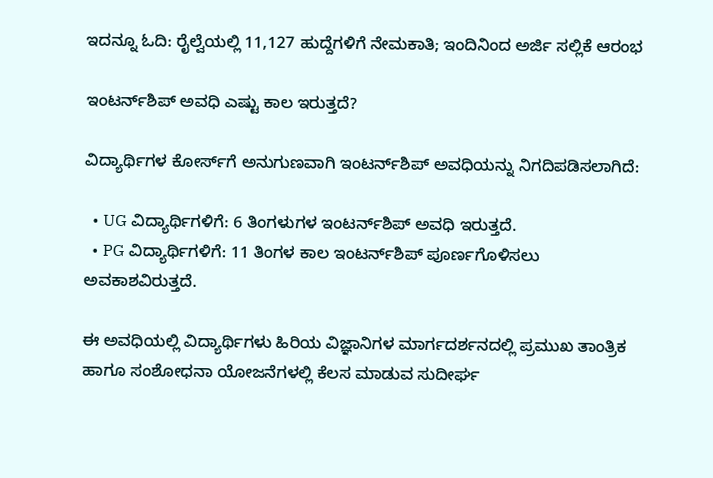ಇದನ್ನೂ ಓದಿ: ರೈಲ್ವೆಯಲ್ಲಿ 11,127 ಹುದ್ದೆಗಳಿಗೆ ನೇಮಕಾತಿ; ಇಂದಿನಿಂದ ಅರ್ಜಿ ಸಲ್ಲಿಕೆ ಆರಂಭ

ಇಂಟರ್ನ್‌ಶಿಪ್ ಅವಧಿ ಎಷ್ಟು ಕಾಲ ಇರುತ್ತದೆ?

ವಿದ್ಯಾರ್ಥಿಗಳ ಕೋರ್ಸ್‌ಗೆ ಅನುಗುಣವಾಗಿ ಇಂಟರ್ನ್‌ಶಿಪ್ ಅವಧಿಯನ್ನು ನಿಗದಿಪಡಿಸಲಾಗಿದೆ:

  • UG ವಿದ್ಯಾರ್ಥಿಗಳಿಗೆ: 6 ತಿಂಗಳುಗಳ ಇಂಟರ್ನ್‌ಶಿಪ್ ಅವಧಿ ಇರುತ್ತದೆ.
  • PG ವಿದ್ಯಾರ್ಥಿಗಳಿಗೆ: 11 ತಿಂಗಳ ಕಾಲ ಇಂಟರ್ನ್‌ಶಿಪ್ ಪೂರ್ಣಗೊಳಿಸಲು ಅವಕಾಶವಿರುತ್ತದೆ.

ಈ ಅವಧಿಯಲ್ಲಿ ವಿದ್ಯಾರ್ಥಿಗಳು ಹಿರಿಯ ವಿಜ್ಞಾನಿಗಳ ಮಾರ್ಗದರ್ಶನದಲ್ಲಿ ಪ್ರಮುಖ ತಾಂತ್ರಿಕ ಹಾಗೂ ಸಂಶೋಧನಾ ಯೋಜನೆಗಳಲ್ಲಿ ಕೆಲಸ ಮಾಡುವ ಸುದೀರ್ಘ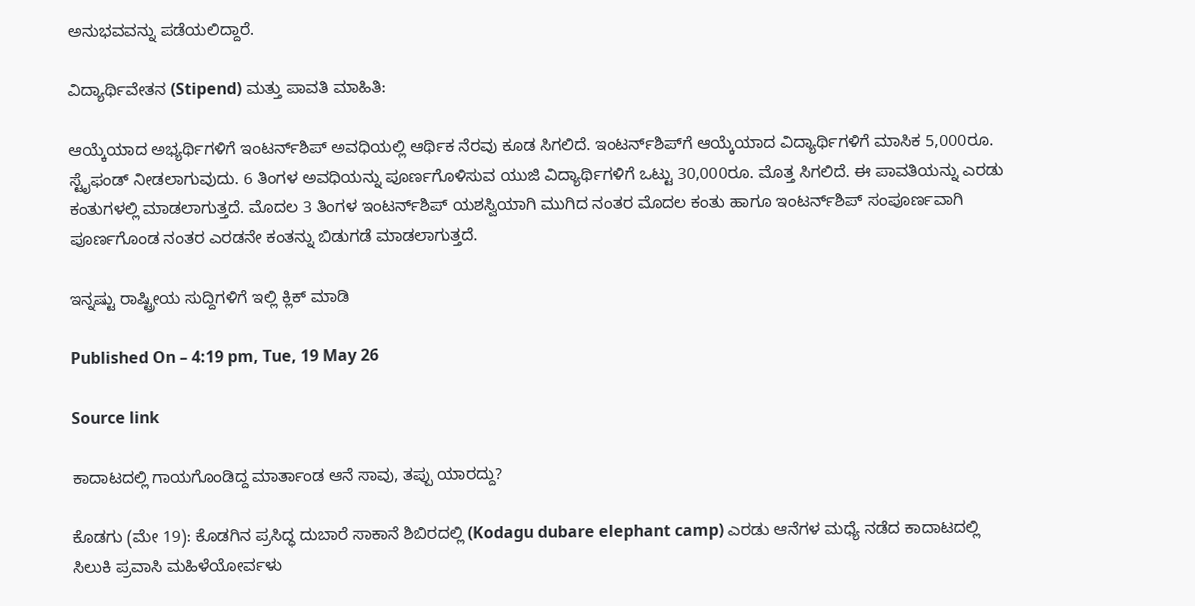ಅನುಭವವನ್ನು ಪಡೆಯಲಿದ್ದಾರೆ.

ವಿದ್ಯಾರ್ಥಿವೇತನ (Stipend) ಮತ್ತು ಪಾವತಿ ಮಾಹಿತಿ:

ಆಯ್ಕೆಯಾದ ಅಭ್ಯರ್ಥಿಗಳಿಗೆ ಇಂಟರ್ನ್‌ಶಿಪ್ ಅವಧಿಯಲ್ಲಿ ಆರ್ಥಿಕ ನೆರವು ಕೂಡ ಸಿಗಲಿದೆ. ಇಂಟರ್ನ್‌ಶಿಪ್‌ಗೆ ಆಯ್ಕೆಯಾದ ವಿದ್ಯಾರ್ಥಿಗಳಿಗೆ ಮಾಸಿಕ 5,000ರೂ. ಸ್ಟೈಫಂಡ್ ನೀಡಲಾಗುವುದು. 6 ತಿಂಗಳ ಅವಧಿಯನ್ನು ಪೂರ್ಣಗೊಳಿಸುವ ಯುಜಿ ವಿದ್ಯಾರ್ಥಿಗಳಿಗೆ ಒಟ್ಟು 30,000ರೂ. ಮೊತ್ತ ಸಿಗಲಿದೆ. ಈ ಪಾವತಿಯನ್ನು ಎರಡು ಕಂತುಗಳಲ್ಲಿ ಮಾಡಲಾಗುತ್ತದೆ. ಮೊದಲ 3 ತಿಂಗಳ ಇಂಟರ್ನ್‌ಶಿಪ್ ಯಶಸ್ವಿಯಾಗಿ ಮುಗಿದ ನಂತರ ಮೊದಲ ಕಂತು ಹಾಗೂ ಇಂಟರ್ನ್‌ಶಿಪ್ ಸಂಪೂರ್ಣವಾಗಿ ಪೂರ್ಣಗೊಂಡ ನಂತರ ಎರಡನೇ ಕಂತನ್ನು ಬಿಡುಗಡೆ ಮಾಡಲಾಗುತ್ತದೆ.

ಇನ್ನಷ್ಟು ರಾಷ್ಟ್ರೀಯ ಸುದ್ದಿಗಳಿಗೆ ಇಲ್ಲಿ ಕ್ಲಿಕ್ ಮಾಡಿ

Published On – 4:19 pm, Tue, 19 May 26

Source link

ಕಾದಾಟದಲ್ಲಿ ಗಾಯಗೊಂಡಿದ್ದ ಮಾರ್ತಾಂಡ ಆನೆ ಸಾವು, ತಪ್ಪು ಯಾರದ್ದು?

ಕೊಡಗು (ಮೇ 19): ಕೊಡಗಿನ ಪ್ರಸಿದ್ಧ ದುಬಾರೆ ಸಾಕಾನೆ ಶಿಬಿರದಲ್ಲಿ (Kodagu dubare elephant camp) ಎರಡು ಆನೆಗಳ ಮಧ್ಯೆ ನಡೆದ ಕಾದಾಟದಲ್ಲಿ ಸಿಲುಕಿ ಪ್ರವಾಸಿ ಮಹಿಳೆಯೋರ್ವಳು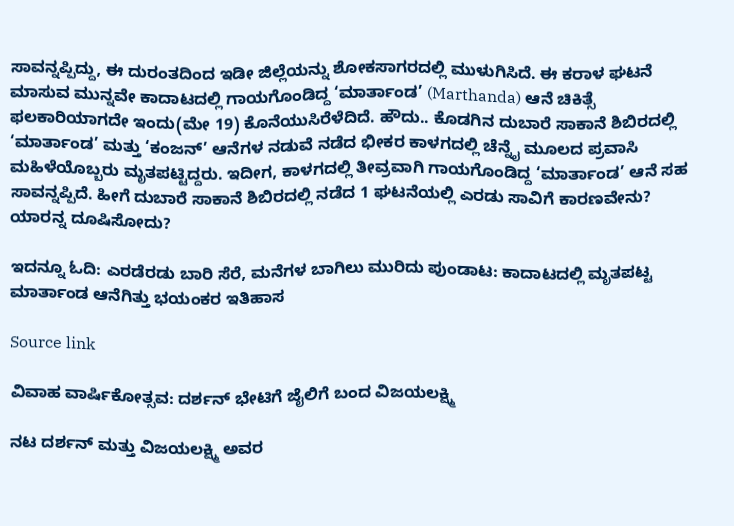ಸಾವನ್ನಪ್ಪಿದ್ದು, ಈ ದುರಂತದಿಂದ ಇಡೀ ಜಿಲ್ಲೆಯನ್ನು ಶೋಕಸಾಗರದಲ್ಲಿ ಮುಳುಗಿಸಿದೆ. ಈ ಕರಾಳ ಘಟನೆ ಮಾಸುವ ಮುನ್ನವೇ ಕಾದಾಟದಲ್ಲಿ ಗಾಯಗೊಂಡಿದ್ದ ‘ಮಾರ್ತಾಂಡ’ (Marthanda) ಆನೆ ಚಿಕಿತ್ಸೆ ಫಲಕಾರಿಯಾಗದೇ ಇಂದು(ಮೇ 19) ಕೊನೆಯುಸಿರೆಳೆದಿದೆ. ಹೌದು.. ಕೊಡಗಿನ ದುಬಾರೆ ಸಾಕಾನೆ ಶಿಬಿರದಲ್ಲಿ ‘ಮಾರ್ತಾಂಡ’ ಮತ್ತು ‘ಕಂಜನ್’ ಆನೆಗಳ ನಡುವೆ ನಡೆದ ಭೀಕರ ಕಾಳಗದಲ್ಲಿ ಚೆನ್ನೈ ಮೂಲದ ಪ್ರವಾಸಿ ಮಹಿಳೆಯೊಬ್ಬರು ಮೃತಪಟ್ಟಿದ್ದರು. ಇದೀಗ, ಕಾಳಗದಲ್ಲಿ ತೀವ್ರವಾಗಿ ಗಾಯಗೊಂಡಿದ್ದ ‘ಮಾರ್ತಾಂಡ’ ಆನೆ ಸಹ ಸಾವನ್ನಪ್ಪಿದೆ. ಹೀಗೆ ದುಬಾರೆ ಸಾಕಾನೆ ಶಿಬಿರದಲ್ಲಿ ನಡೆದ 1 ಘಟನೆಯಲ್ಲಿ ಎರಡು ಸಾವಿಗೆ ಕಾರಣವೇನು? ಯಾರನ್ನ ದೂಷಿಸೋದು?

ಇದನ್ನೂ ಓದಿ: ಎರಡೆರಡು ಬಾರಿ ಸೆರೆ, ಮನೆಗಳ ಬಾಗಿಲು ಮುರಿದು ಪುಂಡಾಟ: ಕಾದಾಟದಲ್ಲಿ ಮೃತಪಟ್ಟ ಮಾರ್ತಾಂಡ ಆನೆಗಿತ್ತು ಭಯಂಕರ ಇತಿಹಾಸ

Source link

ವಿವಾಹ ವಾರ್ಷಿಕೋತ್ಸವ: ದರ್ಶನ್ ಭೇಟಿಗೆ ಜೈಲಿಗೆ ಬಂದ ವಿಜಯಲಕ್ಷ್ಮಿ

ನಟ ದರ್ಶನ್ ಮತ್ತು ವಿಜಯಲಕ್ಷ್ಮಿ ಅವರ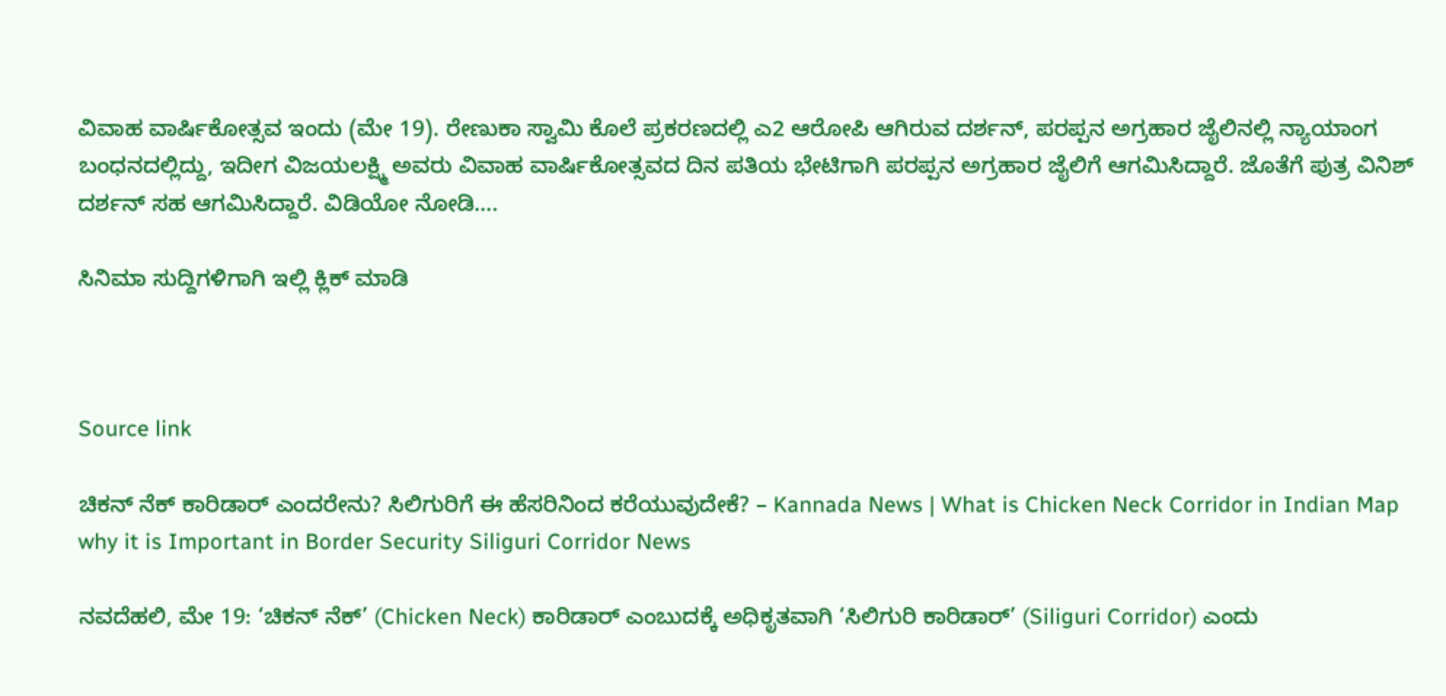ವಿವಾಹ ವಾರ್ಷಿಕೋತ್ಸವ ಇಂದು (ಮೇ 19). ರೇಣುಕಾ ಸ್ವಾಮಿ ಕೊಲೆ ಪ್ರಕರಣದಲ್ಲಿ ಎ2 ಆರೋಪಿ ಆಗಿರುವ ದರ್ಶನ್, ಪರಪ್ಪನ ಅಗ್ರಹಾರ ಜೈಲಿನಲ್ಲಿ ನ್ಯಾಯಾಂಗ ಬಂಧನದಲ್ಲಿದ್ದು, ಇದೀಗ ವಿಜಯಲಕ್ಷ್ಮಿ ಅವರು ವಿವಾಹ ವಾರ್ಷಿಕೋತ್ಸವದ ದಿನ ಪತಿಯ ಭೇಟಿಗಾಗಿ ಪರಪ್ಪನ ಅಗ್ರಹಾರ ಜೈಲಿಗೆ ಆಗಮಿಸಿದ್ದಾರೆ. ಜೊತೆಗೆ ಪುತ್ರ ವಿನಿಶ್ ದರ್ಶನ್ ಸಹ ಆಗಮಿಸಿದ್ದಾರೆ. ವಿಡಿಯೋ ನೋಡಿ….

ಸಿನಿಮಾ ಸುದ್ದಿಗಳಿಗಾಗಿ ಇಲ್ಲಿ ಕ್ಲಿಕ್ ಮಾಡಿ



Source link

ಚಿಕನ್ ನೆಕ್ ಕಾರಿಡಾರ್ ಎಂದರೇನು? ಸಿಲಿಗುರಿಗೆ ಈ ಹೆಸರಿನಿಂದ ಕರೆಯುವುದೇಕೆ? – Kannada News | What is Chicken Neck Corridor in Indian Map why it is Important in Border Security Siliguri Corridor News

ನವದೆಹಲಿ, ಮೇ 19: ‘ಚಿಕನ್ ನೆಕ್’ (Chicken Neck) ಕಾರಿಡಾರ್ ಎಂಬುದಕ್ಕೆ ಅಧಿಕೃತವಾಗಿ ‘ಸಿಲಿಗುರಿ ಕಾರಿಡಾರ್’ (Siliguri Corridor) ಎಂದು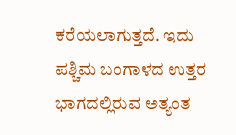ಕರೆಯಲಾಗುತ್ತದೆ. ಇದು ಪಶ್ಚಿಮ ಬಂಗಾಳದ ಉತ್ತರ ಭಾಗದಲ್ಲಿರುವ ಅತ್ಯಂತ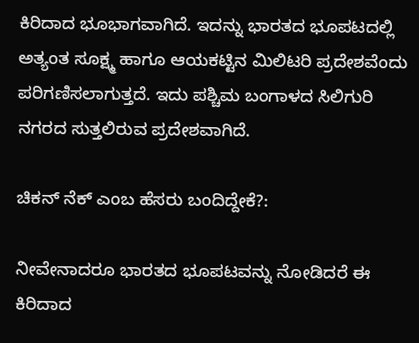ಕಿರಿದಾದ ಭೂಭಾಗವಾಗಿದೆ. ಇದನ್ನು ಭಾರತದ ಭೂಪಟದಲ್ಲಿ ಅತ್ಯಂತ ಸೂಕ್ಷ್ಮ ಹಾಗೂ ಆಯಕಟ್ಟಿನ ಮಿಲಿಟರಿ ಪ್ರದೇಶವೆಂದು ಪರಿಗಣಿಸಲಾಗುತ್ತದೆ. ಇದು ಪಶ್ಚಿಮ ಬಂಗಾಳದ ಸಿಲಿಗುರಿ ನಗರದ ಸುತ್ತಲಿರುವ ಪ್ರದೇಶವಾಗಿದೆ.

ಚಿಕನ್ ನೆಕ್ ಎಂಬ ಹೆಸರು ಬಂದಿದ್ದೇಕೆ?:

ನೀವೇನಾದರೂ ಭಾರತದ ಭೂಪಟವನ್ನು ನೋಡಿದರೆ ಈ ಕಿರಿದಾದ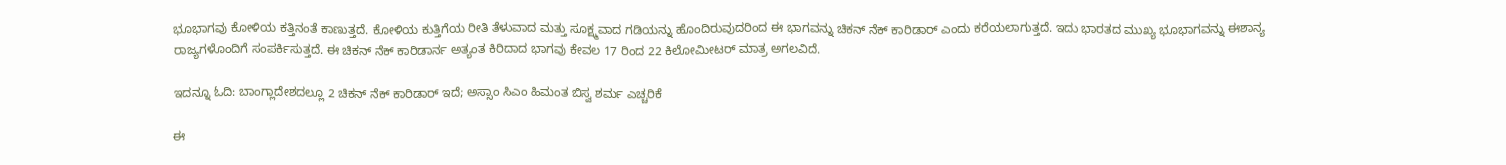ಭೂಭಾಗವು ಕೋಳಿಯ ಕತ್ತಿನಂತೆ ಕಾಣುತ್ತದೆ. ಕೋಳಿಯ ಕುತ್ತಿಗೆಯ ರೀತಿ ತೆಳುವಾದ ಮತ್ತು ಸೂಕ್ಷ್ಮವಾದ ಗಡಿಯನ್ನು ಹೊಂದಿರುವುದರಿಂದ ಈ ಭಾಗವನ್ನು ಚಿಕನ್ ನೆಕ್ ಕಾರಿಡಾರ್ ಎಂದು ಕರೆಯಲಾಗುತ್ತದೆ. ಇದು ಭಾರತದ ಮುಖ್ಯ ಭೂಭಾಗವನ್ನು ಈಶಾನ್ಯ ರಾಜ್ಯಗಳೊಂದಿಗೆ ಸಂಪರ್ಕಿಸುತ್ತದೆ. ಈ ಚಿಕನ್ ನೆಕ್ ಕಾರಿಡಾರ್ನ ಅತ್ಯಂತ ಕಿರಿದಾದ ಭಾಗವು ಕೇವಲ 17 ರಿಂದ 22 ಕಿಲೋಮೀಟರ್ ಮಾತ್ರ ಅಗಲವಿದೆ.

ಇದನ್ನೂ ಓದಿ: ಬಾಂಗ್ಲಾದೇಶದಲ್ಲೂ 2 ಚಿಕನ್ ನೆಕ್ ಕಾರಿಡಾರ್ ಇದೆ; ಅಸ್ಸಾಂ ಸಿಎಂ ಹಿಮಂತ ಬಿಸ್ವ ಶರ್ಮ ಎಚ್ಚರಿಕೆ

ಈ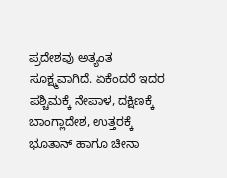ಪ್ರದೇಶವು ಅತ್ಯಂತ ಸೂಕ್ಷ್ಮವಾಗಿದೆ. ಏಕೆಂದರೆ ಇದರ ಪಶ್ಚಿಮಕ್ಕೆ ನೇಪಾಳ, ದಕ್ಷಿಣಕ್ಕೆ ಬಾಂಗ್ಲಾದೇಶ, ಉತ್ತರಕ್ಕೆ ಭೂತಾನ್ ಹಾಗೂ ಚೀನಾ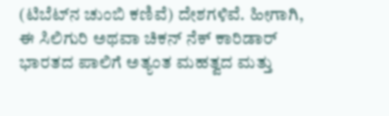(ಟಿಬೆಟ್‌ನ ಚುಂಬಿ ಕಣಿವೆ) ದೇಶಗಳಿವೆ. ಹೀಗಾಗಿ, ಈ ಸಿಲಿಗುರಿ ಅಥವಾ ಚಿಕನ್ ನೆಕ್ ಕಾರಿಡಾರ್ ಭಾರತದ ಪಾಲಿಗೆ ಅತ್ಯಂತ ಮಹತ್ವದ ಮತ್ತು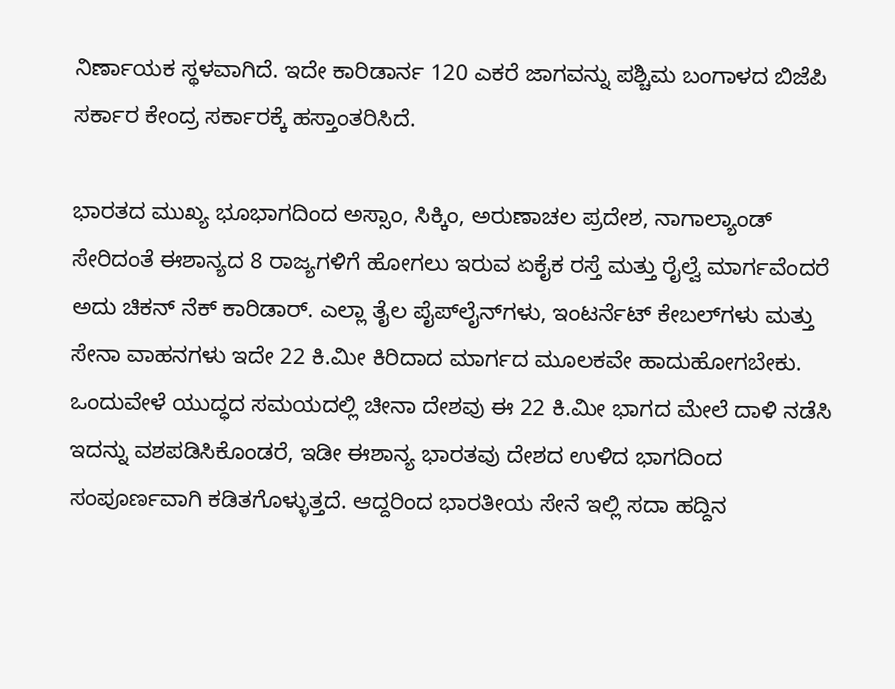ನಿರ್ಣಾಯಕ ಸ್ಥಳವಾಗಿದೆ. ಇದೇ ಕಾರಿಡಾರ್ನ 120 ಎಕರೆ ಜಾಗವನ್ನು ಪಶ್ಚಿಮ ಬಂಗಾಳದ ಬಿಜೆಪಿ ಸರ್ಕಾರ ಕೇಂದ್ರ ಸರ್ಕಾರಕ್ಕೆ ಹಸ್ತಾಂತರಿಸಿದೆ.

ಭಾರತದ ಮುಖ್ಯ ಭೂಭಾಗದಿಂದ ಅಸ್ಸಾಂ, ಸಿಕ್ಕಿಂ, ಅರುಣಾಚಲ ಪ್ರದೇಶ, ನಾಗಾಲ್ಯಾಂಡ್ ಸೇರಿದಂತೆ ಈಶಾನ್ಯದ 8 ರಾಜ್ಯಗಳಿಗೆ ಹೋಗಲು ಇರುವ ಏಕೈಕ ರಸ್ತೆ ಮತ್ತು ರೈಲ್ವೆ ಮಾರ್ಗವೆಂದರೆ ಅದು ಚಿಕನ್ ನೆಕ್ ಕಾರಿಡಾರ್. ಎಲ್ಲಾ ತೈಲ ಪೈಪ್‌ಲೈನ್‌ಗಳು, ಇಂಟರ್ನೆಟ್ ಕೇಬಲ್‌ಗಳು ಮತ್ತು ಸೇನಾ ವಾಹನಗಳು ಇದೇ 22 ಕಿ.ಮೀ ಕಿರಿದಾದ ಮಾರ್ಗದ ಮೂಲಕವೇ ಹಾದುಹೋಗಬೇಕು. ಒಂದುವೇಳೆ ಯುದ್ಧದ ಸಮಯದಲ್ಲಿ ಚೀನಾ ದೇಶವು ಈ 22 ಕಿ.ಮೀ ಭಾಗದ ಮೇಲೆ ದಾಳಿ ನಡೆಸಿ ಇದನ್ನು ವಶಪಡಿಸಿಕೊಂಡರೆ, ಇಡೀ ಈಶಾನ್ಯ ಭಾರತವು ದೇಶದ ಉಳಿದ ಭಾಗದಿಂದ ಸಂಪೂರ್ಣವಾಗಿ ಕಡಿತಗೊಳ್ಳುತ್ತದೆ. ಆದ್ದರಿಂದ ಭಾರತೀಯ ಸೇನೆ ಇಲ್ಲಿ ಸದಾ ಹದ್ದಿನ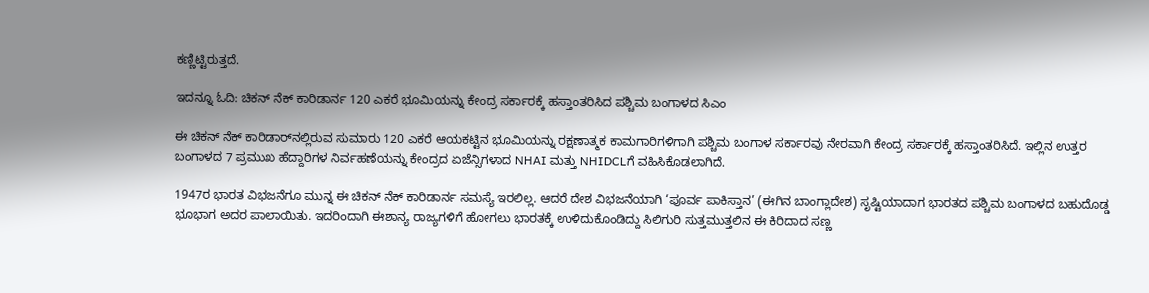ಕಣ್ಣಿಟ್ಟಿರುತ್ತದೆ.

ಇದನ್ನೂ ಓದಿ: ಚಿಕನ್ ನೆಕ್ ಕಾರಿಡಾರ್ನ 120 ಎಕರೆ ಭೂಮಿಯನ್ನು ಕೇಂದ್ರ ಸರ್ಕಾರಕ್ಕೆ ಹಸ್ತಾಂತರಿಸಿದ ಪಶ್ಚಿಮ ಬಂಗಾಳದ ಸಿಎಂ

ಈ ಚಿಕನ್ ನೆಕ್ ಕಾರಿಡಾರ್‌ನಲ್ಲಿರುವ ಸುಮಾರು 120 ಎಕರೆ ಆಯಕಟ್ಟಿನ ಭೂಮಿಯನ್ನು ರಕ್ಷಣಾತ್ಮಕ ಕಾಮಗಾರಿಗಳಿಗಾಗಿ ಪಶ್ಚಿಮ ಬಂಗಾಳ ಸರ್ಕಾರವು ನೇರವಾಗಿ ಕೇಂದ್ರ ಸರ್ಕಾರಕ್ಕೆ ಹಸ್ತಾಂತರಿಸಿದೆ. ಇಲ್ಲಿನ ಉತ್ತರ ಬಂಗಾಳದ 7 ಪ್ರಮುಖ ಹೆದ್ದಾರಿಗಳ ನಿರ್ವಹಣೆಯನ್ನು ಕೇಂದ್ರದ ಏಜೆನ್ಸಿಗಳಾದ NHAI ಮತ್ತು NHIDCLಗೆ ವಹಿಸಿಕೊಡಲಾಗಿದೆ.

1947ರ ಭಾರತ ವಿಭಜನೆಗೂ ಮುನ್ನ ಈ ಚಿಕನ್ ನೆಕ್ ಕಾರಿಡಾರ್ನ ಸಮಸ್ಯೆ ಇರಲಿಲ್ಲ. ಆದರೆ ದೇಶ ವಿಭಜನೆಯಾಗಿ ‘ಪೂರ್ವ ಪಾಕಿಸ್ತಾನ’ (ಈಗಿನ ಬಾಂಗ್ಲಾದೇಶ) ಸೃಷ್ಟಿಯಾದಾಗ ಭಾರತದ ಪಶ್ಚಿಮ ಬಂಗಾಳದ ಬಹುದೊಡ್ಡ ಭೂಭಾಗ ಅದರ ಪಾಲಾಯಿತು. ಇದರಿಂದಾಗಿ ಈಶಾನ್ಯ ರಾಜ್ಯಗಳಿಗೆ ಹೋಗಲು ಭಾರತಕ್ಕೆ ಉಳಿದುಕೊಂಡಿದ್ದು ಸಿಲಿಗುರಿ ಸುತ್ತಮುತ್ತಲಿನ ಈ ಕಿರಿದಾದ ಸಣ್ಣ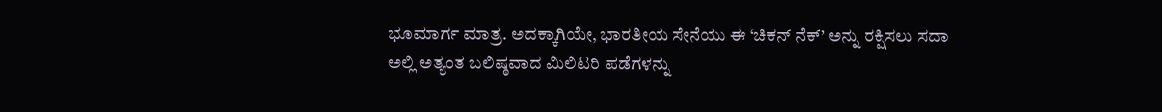ಭೂಮಾರ್ಗ ಮಾತ್ರ. ಅದಕ್ಕಾಗಿಯೇ, ಭಾರತೀಯ ಸೇನೆಯು ಈ ‘ಚಿಕನ್ ನೆಕ್’ ಅನ್ನು ರಕ್ಷಿಸಲು ಸದಾ ಅಲ್ಲಿ ಅತ್ಯಂತ ಬಲಿಷ್ಠವಾದ ಮಿಲಿಟರಿ ಪಡೆಗಳನ್ನು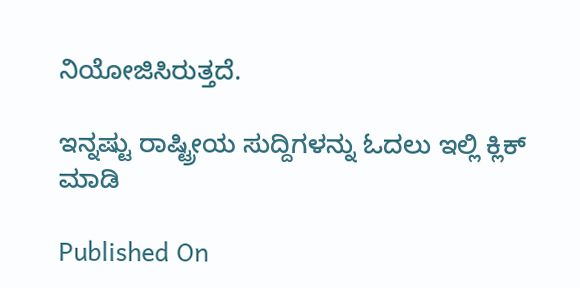ನಿಯೋಜಿಸಿರುತ್ತದೆ.

ಇನ್ನಷ್ಟು ರಾಷ್ಟ್ರೀಯ ಸುದ್ದಿಗಳನ್ನು ಓದಲು ಇಲ್ಲಿ ಕ್ಲಿಕ್ ಮಾಡಿ

Published On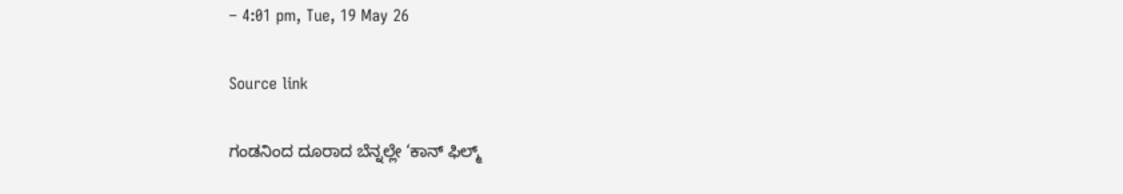– 4:01 pm, Tue, 19 May 26

Source link

ಗಂಡನಿಂದ ದೂರಾದ ಬೆನ್ನಲ್ಲೇ ‘ಕಾನ್ ಫಿಲ್ಮ್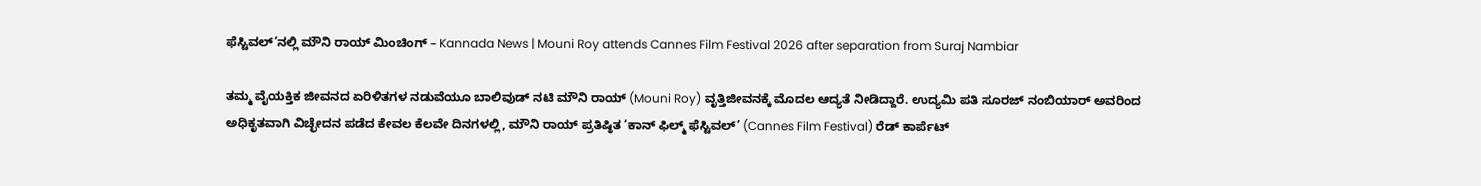ಫೆಸ್ಟಿವಲ್’ನಲ್ಲಿ ಮೌನಿ ರಾಯ್ ಮಿಂಚಿಂಗ್ – Kannada News | Mouni Roy attends Cannes Film Festival 2026 after separation from Suraj Nambiar

ತಮ್ಮ ವೈಯಕ್ತಿಕ ಜೀವನದ ಏರಿಳಿತಗಳ ನಡುವೆಯೂ ಬಾಲಿವುಡ್ ನಟಿ ಮೌನಿ ರಾಯ್ (Mouni Roy) ವೃತ್ತಿಜೀವನಕ್ಕೆ ಮೊದಲ ಆದ್ಯತೆ ನೀಡಿದ್ದಾರೆ. ಉದ್ಯಮಿ ಪತಿ ಸೂರಜ್ ನಂಬಿಯಾರ್ ಅವರಿಂದ ಅಧಿಕೃತವಾಗಿ ವಿಚ್ಛೇದನ ಪಡೆದ ಕೇವಲ ಕೆಲವೇ ದಿನಗಳಲ್ಲಿ, ಮೌನಿ ರಾಯ್ ಪ್ರತಿಷ್ಠಿತ ‘ಕಾನ್ ಫಿಲ್ಮ್ ಫೆಸ್ಟಿವಲ್’ (Cannes Film Festival) ರೆಡ್ ಕಾರ್ಪೆಟ್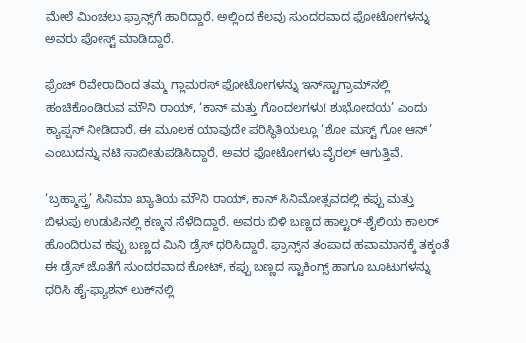ಮೇಲೆ ಮಿಂಚಲು ಫ್ರಾನ್ಸ್‌ಗೆ ಹಾರಿದ್ದಾರೆ. ಅಲ್ಲಿಂದ ಕೆಲವು ಸುಂದರವಾದ ಫೋಟೋಗಳನ್ನು ಅವರು ಪೋಸ್ಟ್ ಮಾಡಿದ್ದಾರೆ.

ಫ್ರೆಂಚ್ ರಿವೇರಾದಿಂದ ತಮ್ಮ ಗ್ಲಾಮರಸ್ ಫೋಟೋಗಳನ್ನು ಇನ್‌ಸ್ಟಾಗ್ರಾಮ್‌ನಲ್ಲಿ ಹಂಚಿಕೊಂಡಿರುವ ಮೌನಿ ರಾಯ್, ‘ಕಾನ್ ಮತ್ತು ಗೊಂದಲಗಳು! ಶುಭೋದಯ’ ಎಂದು ಕ್ಯಾಪ್ಷನ್ ನೀಡಿದಾರೆ. ಈ ಮೂಲಕ ಯಾವುದೇ ಪರಿಸ್ಥಿತಿಯಲ್ಲೂ ‘ಶೋ ಮಸ್ಟ್ ಗೋ ಆನ್’ ಎಂಬುದನ್ನು ನಟಿ ಸಾಬೀತುಪಡಿಸಿದ್ದಾರೆ. ಅವರ ಫೋಟೋಗಳು ವೈರಲ್ ಆಗುತ್ತಿವೆ.

‘ಬ್ರಹ್ಮಾಸ್ತ್ರ’ ಸಿನಿಮಾ ಖ್ಯಾತಿಯ ಮೌನಿ ರಾಯ್, ಕಾನ್ ಸಿನಿಮೋತ್ಸವದಲ್ಲಿ ಕಪ್ಪು ಮತ್ತು ಬಿಳುಪು ಉಡುಪಿನಲ್ಲಿ ಕಣ್ಮನ ಸೆಳೆದಿದ್ದಾರೆ. ಅವರು ಬಿಳಿ ಬಣ್ಣದ ಹಾಲ್ಟರ್-ಶೈಲಿಯ ಕಾಲರ್ ಹೊಂದಿರುವ ಕಪ್ಪು ಬಣ್ಣದ ಮಿನಿ ಡ್ರೆಸ್ ಧರಿಸಿದ್ದಾರೆ. ಫ್ರಾನ್ಸ್‌ನ ತಂಪಾದ ಹವಾಮಾನಕ್ಕೆ ತಕ್ಕಂತೆ ಈ ಡ್ರೆಸ್ ಜೊತೆಗೆ ಸುಂದರವಾದ ಕೋಟ್, ಕಪ್ಪು ಬಣ್ಣದ ಸ್ಟಾಕಿಂಗ್ಸ್ ಹಾಗೂ ಬೂಟುಗಳನ್ನು ಧರಿಸಿ ಹೈ-ಫ್ಯಾಶನ್ ಲುಕ್‌ನಲ್ಲಿ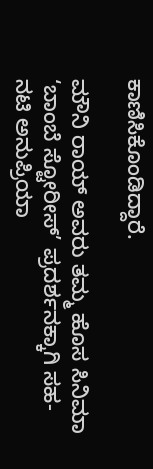ಕಾಣಿಸಿಕೊಂಡಿದ್ದಾರೆ.

ಮೌನಿ ರಾಯ್ ಅವರು ತಮ್ಮ ಹೊಸ ಸಿನಿಮಾ ‘ಬಾಂಬೆ ಸ್ಟೋರೀಸ್’ ಪ್ರದರ್ಶನಕ್ಕಾಗಿ ಸಹ-ನಟಿ ಅನುಪ್ರಿಯಾ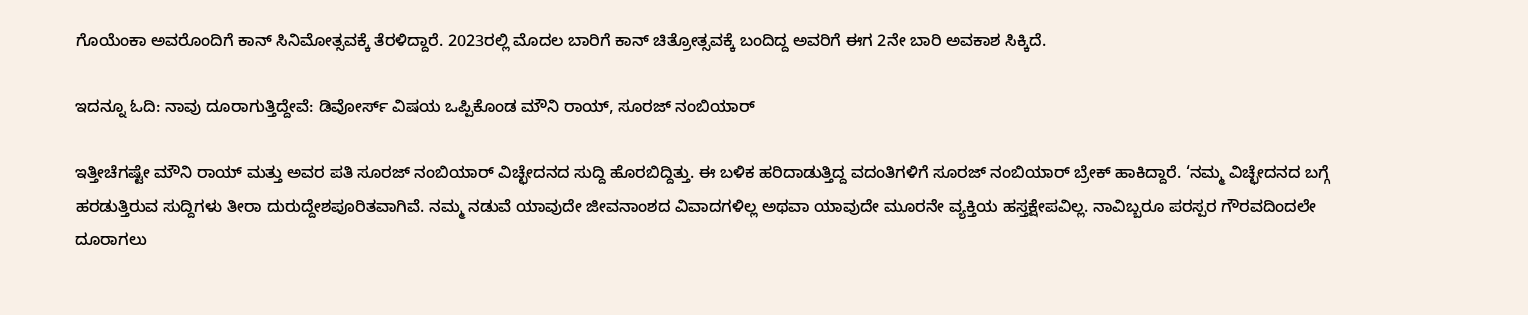ಗೊಯೆಂಕಾ ಅವರೊಂದಿಗೆ ಕಾನ್ ಸಿನಿಮೋತ್ಸವಕ್ಕೆ ತೆರಳಿದ್ದಾರೆ. 2023ರಲ್ಲಿ ಮೊದಲ ಬಾರಿಗೆ ಕಾನ್ ಚಿತ್ರೋತ್ಸವಕ್ಕೆ ಬಂದಿದ್ದ ಅವರಿಗೆ ಈಗ 2ನೇ ಬಾರಿ ಅವಕಾಶ ಸಿಕ್ಕಿದೆ.

ಇದನ್ನೂ ಓದಿ: ನಾವು ದೂರಾಗುತ್ತಿದ್ದೇವೆ: ಡಿವೋರ್ಸ್ ವಿಷಯ ಒಪ್ಪಿಕೊಂಡ ಮೌನಿ ರಾಯ್, ಸೂರಜ್ ನಂಬಿಯಾರ್

ಇತ್ತೀಚೆಗಷ್ಟೇ ಮೌನಿ ರಾಯ್ ಮತ್ತು ಅವರ ಪತಿ ಸೂರಜ್ ನಂಬಿಯಾರ್ ವಿಚ್ಛೇದನದ ಸುದ್ದಿ ಹೊರಬಿದ್ದಿತ್ತು. ಈ ಬಳಿಕ ಹರಿದಾಡುತ್ತಿದ್ದ ವದಂತಿಗಳಿಗೆ ಸೂರಜ್ ನಂಬಿಯಾರ್ ಬ್ರೇಕ್ ಹಾಕಿದ್ದಾರೆ. ‘ನಮ್ಮ ವಿಚ್ಛೇದನದ ಬಗ್ಗೆ ಹರಡುತ್ತಿರುವ ಸುದ್ದಿಗಳು ತೀರಾ ದುರುದ್ದೇಶಪೂರಿತವಾಗಿವೆ. ನಮ್ಮ ನಡುವೆ ಯಾವುದೇ ಜೀವನಾಂಶದ ವಿವಾದಗಳಿಲ್ಲ ಅಥವಾ ಯಾವುದೇ ಮೂರನೇ ವ್ಯಕ್ತಿಯ ಹಸ್ತಕ್ಷೇಪವಿಲ್ಲ. ನಾವಿಬ್ಬರೂ ಪರಸ್ಪರ ಗೌರವದಿಂದಲೇ ದೂರಾಗಲು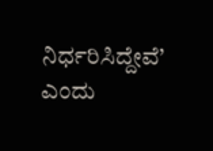ನಿರ್ಧರಿಸಿದ್ದೇವೆ’ ಎಂದು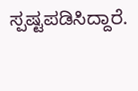ಸ್ಪಷ್ಟಪಡಿಸಿದ್ದಾರೆ.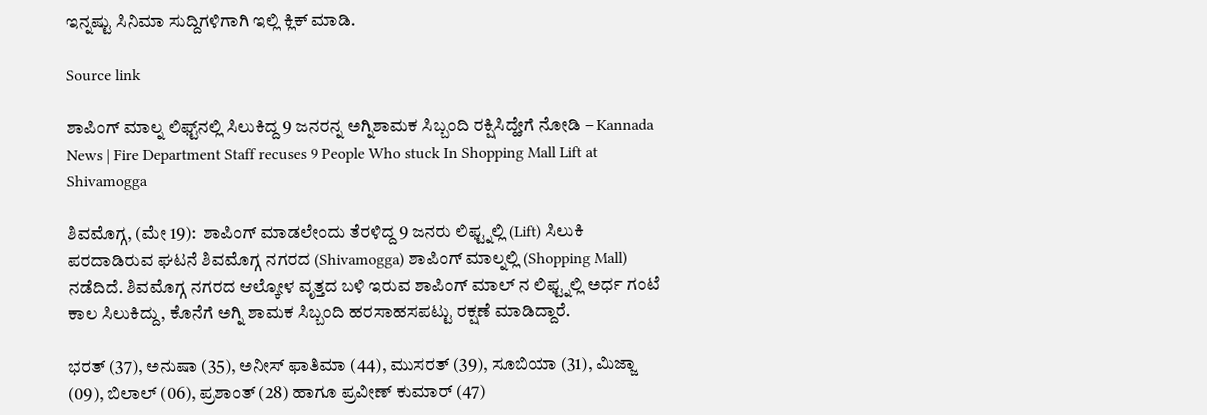ಇನ್ನಷ್ಟು ಸಿನಿಮಾ ಸುದ್ದಿಗಳಿಗಾಗಿ ಇಲ್ಲಿ ಕ್ಲಿಕ್ ಮಾಡಿ.

Source link

ಶಾಪಿಂಗ್ ಮಾಲ್ನ ಲಿಫ್ಟ್‌ನಲ್ಲಿ ಸಿಲುಕಿದ್ದ 9 ಜನರನ್ನ ಅಗ್ನಿಶಾಮಕ ಸಿಬ್ಬಂದಿ ರಕ್ಷಿಸಿದ್ಹೇಗೆ ನೋಡಿ – Kannada News | Fire Department Staff recuses 9 People Who stuck In Shopping Mall Lift at Shivamogga

ಶಿವಮೊಗ್ಗ, (ಮೇ 19):  ಶಾಪಿಂಗ್ ಮಾಡಲೇಂದು ತೆರಳಿದ್ದ 9 ಜನರು ಲಿಫ್ಟ್ನಲ್ಲಿ (Lift) ಸಿಲುಕಿ ಪರದಾಡಿರುವ ಘಟನೆ ಶಿವಮೊಗ್ಗ ನಗರದ (Shivamogga) ಶಾಪಿಂಗ್ ಮಾಲ್ನಲ್ಲಿ (Shopping Mall) ನಡೆದಿದೆ. ಶಿವಮೊಗ್ಗ ನಗರದ ಆಲ್ಕೋಳ ವೃತ್ತದ ಬಳಿ ಇರುವ ಶಾಪಿಂಗ್ ಮಾಲ್ ನ ಲಿಫ್ಟ್ನಲ್ಲಿ ಅರ್ಧ ಗಂಟೆ ಕಾಲ ಸಿಲುಕಿದ್ದು, ಕೊನೆಗೆ ಅಗ್ನಿ ಶಾಮಕ ಸಿಬ್ಬಂದಿ ಹರಸಾಹಸಪಟ್ಟು ರಕ್ಷಣೆ ಮಾಡಿದ್ದಾರೆ.

ಭರತ್ (37), ಅನುಷಾ (35), ಅನೀಸ್ ಫಾತಿಮಾ (44), ಮುಸರತ್ (39), ಸೂಬಿಯಾ (31), ಮಿಜ್ಜಾ (09), ಬಿಲಾಲ್ (06), ಪ್ರಶಾಂತ್ (28) ಹಾಗೂ ಪ್ರವೀಣ್ ಕುಮಾರ್ (47)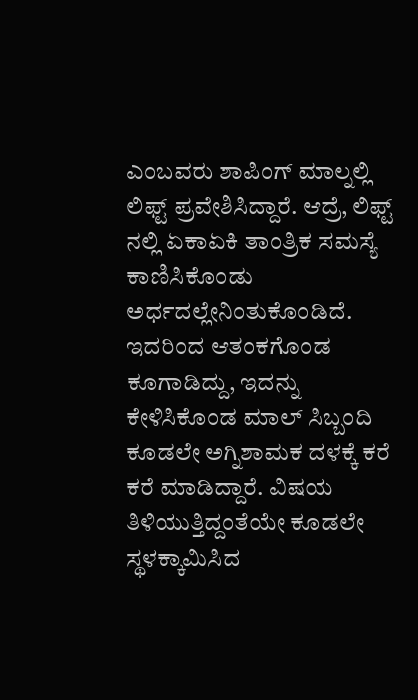ಎಂಬವರು ಶಾಪಿಂಗ್ ಮಾಲ್ನಲ್ಲಿ ಲಿಫ್ಟ್ ಪ್ರವೇಶಿಸಿದ್ದಾರೆ. ಆದ್ರೆ, ಲಿಫ್ಟ್‌ ನಲ್ಲಿ ಏಕಾಏಕಿ ತಾಂತ್ರಿಕ ಸಮಸ್ಯೆ ಕಾಣಿಸಿಕೊಂಡು ಅರ್ಧದಲ್ಲೇನಿಂತುಕೊಂಡಿದೆ. ಇದರಿಂದ ಆತಂಕಗೊಂಡ ಕೂಗಾಡಿದ್ದು, ಇದನ್ನು ಕೇಳಿಸಿಕೊಂಡ ಮಾಲ್ ಸಿಬ್ಬಂದಿ ಕೂಡಲೇ ಅಗ್ನಿಶಾಮಕ ದಳಕ್ಕೆ ಕರೆ ಕರೆ ಮಾಡಿದ್ದಾರೆ. ವಿಷಯ ತಿಳಿಯುತ್ತಿದ್ದಂತೆಯೇ ಕೂಡಲೇ ಸ್ಥಳಕ್ಕಾಮಿಸಿದ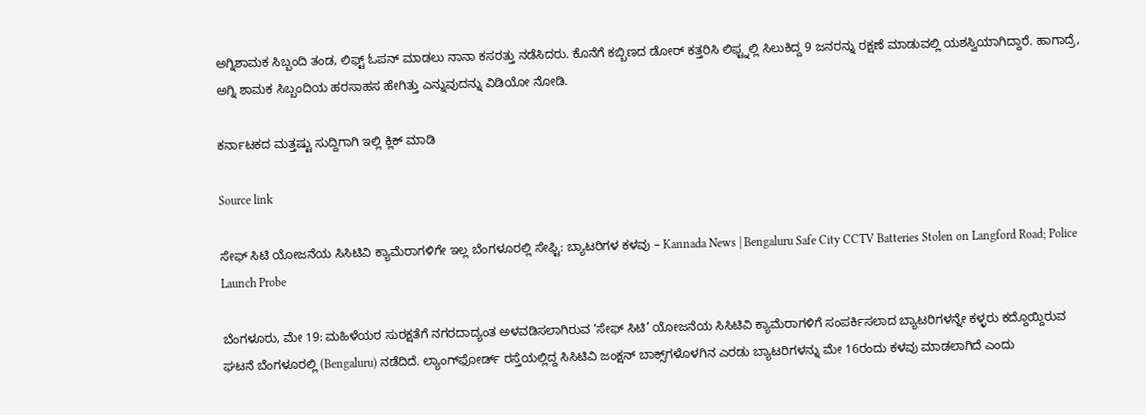ಅಗ್ನಿಶಾಮಕ ಸಿಬ್ಬಂದಿ ತಂಡ, ಲಿಫ್ಟ್ ಓಪನ್ ಮಾಡಲು ನಾನಾ ಕಸರತ್ತು ನಡೆಸಿದರು. ಕೊನೆಗೆ ಕಬ್ಬಿಣದ ಡೋರ್ ಕತ್ತರಿಸಿ ಲಿಫ್ಟ್ನಲ್ಲಿ ಸಿಲುಕಿದ್ದ 9 ಜನರನ್ನು ರಕ್ಷಣೆ ಮಾಡುವಲ್ಲಿ ಯಶಸ್ವಿಯಾಗಿದ್ದಾರೆ. ಹಾಗಾದ್ರೆ, ಅಗ್ನಿ ಶಾಮಕ ಸಿಬ್ಬಂದಿಯ ಹರಸಾಹಸ ಹೇಗಿತ್ತು ಎನ್ನುವುದನ್ನು ವಿಡಿಯೋ ನೋಡಿ.

ಕರ್ನಾಟಕದ ಮತ್ತಷ್ಟು ಸುದ್ದಿಗಾಗಿ ಇಲ್ಲಿ ಕ್ಲಿಕ್ ಮಾಡಿ

Source link

ಸೇಫ್ ಸಿಟಿ ಯೋಜನೆಯ ಸಿಸಿಟಿವಿ ಕ್ಯಾಮೆರಾಗಳಿಗೇ ಇಲ್ಲ ಬೆಂಗಳೂರಲ್ಲಿ ಸೇಫ್ಟಿ: ಬ್ಯಾಟರಿಗಳ ಕಳವು – Kannada News | Bengaluru Safe City CCTV Batteries Stolen on Langford Road; Police Launch Probe

ಬೆಂಗಳೂರು, ಮೇ 19: ಮಹಿಳೆಯರ ಸುರಕ್ಷತೆಗೆ ನಗರದಾದ್ಯಂತ ಅಳವಡಿಸಲಾಗಿರುವ ‘ಸೇಫ್ ಸಿಟಿ’ ಯೋಜನೆಯ ಸಿಸಿಟಿವಿ ಕ್ಯಾಮೆರಾಗಳಿಗೆ ಸಂಪರ್ಕಿಸಲಾದ ಬ್ಯಾಟರಿಗಳನ್ನೇ ಕಳ್ಳರು ಕದ್ದೊಯ್ದಿರುವ ಘಟನೆ ಬೆಂಗಳೂರಲ್ಲಿ (Bengaluru) ನಡೆದಿದೆ. ಲ್ಯಾಂಗ್‌ಫೋರ್ಡ್ ರಸ್ತೆಯಲ್ಲಿದ್ದ ಸಿಸಿಟಿವಿ ಜಂಕ್ಷನ್ ಬಾಕ್ಸ್‌ಗಳೊಳಗಿನ ಎರಡು ಬ್ಯಾಟರಿಗಳನ್ನು ಮೇ 16ರಂದು ಕಳವು ಮಾಡಲಾಗಿದೆ ಎಂದು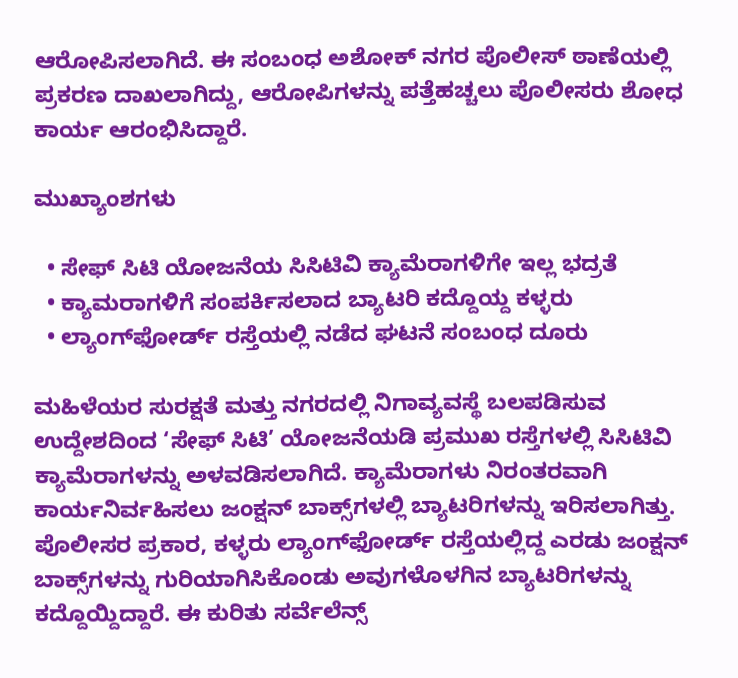ಆರೋಪಿಸಲಾಗಿದೆ. ಈ ಸಂಬಂಧ ಅಶೋಕ್ ನಗರ ಪೊಲೀಸ್ ಠಾಣೆಯಲ್ಲಿ ಪ್ರಕರಣ ದಾಖಲಾಗಿದ್ದು, ಆರೋಪಿಗಳನ್ನು ಪತ್ತೆಹಚ್ಚಲು ಪೊಲೀಸರು ಶೋಧ ಕಾರ್ಯ ಆರಂಭಿಸಿದ್ದಾರೆ.

ಮುಖ್ಯಾಂಶಗಳು

  • ಸೇಫ್ ಸಿಟಿ ಯೋಜನೆಯ ಸಿಸಿಟಿವಿ ಕ್ಯಾಮೆರಾಗಳಿಗೇ ಇಲ್ಲ ಭದ್ರತೆ
  • ಕ್ಯಾಮರಾಗಳಿಗೆ ಸಂಪರ್ಕಿಸಲಾದ ಬ್ಯಾಟರಿ ಕದ್ದೊಯ್ದ ಕಳ್ಳರು
  • ಲ್ಯಾಂಗ್‌ಫೋರ್ಡ್ ರಸ್ತೆಯಲ್ಲಿ ನಡೆದ ಘಟನೆ ಸಂಬಂಧ ದೂರು

ಮಹಿಳೆಯರ ಸುರಕ್ಷತೆ ಮತ್ತು ನಗರದಲ್ಲಿ ನಿಗಾವ್ಯವಸ್ಥೆ ಬಲಪಡಿಸುವ ಉದ್ದೇಶದಿಂದ ‘ಸೇಫ್ ಸಿಟಿ’ ಯೋಜನೆಯಡಿ ಪ್ರಮುಖ ರಸ್ತೆಗಳಲ್ಲಿ ಸಿಸಿಟಿವಿ ಕ್ಯಾಮೆರಾಗಳನ್ನು ಅಳವಡಿಸಲಾಗಿದೆ. ಕ್ಯಾಮೆರಾಗಳು ನಿರಂತರವಾಗಿ ಕಾರ್ಯನಿರ್ವಹಿಸಲು ಜಂಕ್ಷನ್ ಬಾಕ್ಸ್‌ಗಳಲ್ಲಿ ಬ್ಯಾಟರಿಗಳನ್ನು ಇರಿಸಲಾಗಿತ್ತು. ಪೊಲೀಸರ ಪ್ರಕಾರ, ಕಳ್ಳರು ಲ್ಯಾಂಗ್‌ಫೋರ್ಡ್ ರಸ್ತೆಯಲ್ಲಿದ್ದ ಎರಡು ಜಂಕ್ಷನ್ ಬಾಕ್ಸ್‌ಗಳನ್ನು ಗುರಿಯಾಗಿಸಿಕೊಂಡು ಅವುಗಳೊಳಗಿನ ಬ್ಯಾಟರಿಗಳನ್ನು ಕದ್ದೊಯ್ದಿದ್ದಾರೆ. ಈ ಕುರಿತು ಸರ್ವೆಲೆನ್ಸ್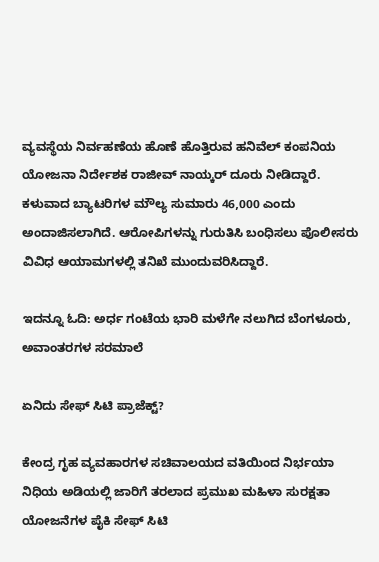ವ್ಯವಸ್ಥೆಯ ನಿರ್ವಹಣೆಯ ಹೊಣೆ ಹೊತ್ತಿರುವ ಹನಿವೆಲ್ ಕಂಪನಿಯ ಯೋಜನಾ ನಿರ್ದೇಶಕ ರಾಜೀವ್ ನಾಯ್ಕರ್ ದೂರು ನೀಡಿದ್ದಾರೆ. ಕಳುವಾದ ಬ್ಯಾಟರಿಗಳ ಮೌಲ್ಯ ಸುಮಾರು 46,000 ಎಂದು ಅಂದಾಜಿಸಲಾಗಿದೆ. ಆರೋಪಿಗಳನ್ನು ಗುರುತಿಸಿ ಬಂಧಿಸಲು ಪೊಲೀಸರು ವಿವಿಧ ಆಯಾಮಗಳಲ್ಲಿ ತನಿಖೆ ಮುಂದುವರಿಸಿದ್ದಾರೆ.

ಇದನ್ನೂ ಓದಿ: ಅರ್ಧ ಗಂಟೆಯ ಭಾರಿ ಮಳೆಗೇ ನಲುಗಿದ ಬೆಂಗಳೂರು, ಅವಾಂತರಗಳ ಸರಮಾಲೆ

ಏನಿದು ಸೇಫ್ ಸಿಟಿ ಪ್ರಾಜೆಕ್ಟ್?

ಕೇಂದ್ರ ಗೃಹ ವ್ಯವಹಾರಗಳ ಸಚಿವಾಲಯದ ವತಿಯಿಂದ ನಿರ್ಭಯಾ ನಿಧಿಯ ಅಡಿಯಲ್ಲಿ ಜಾರಿಗೆ ತರಲಾದ ಪ್ರಮುಖ ಮಹಿಳಾ ಸುರಕ್ಷತಾ ಯೋಜನೆಗಳ ಪೈಕಿ ಸೇಫ್ ಸಿಟಿ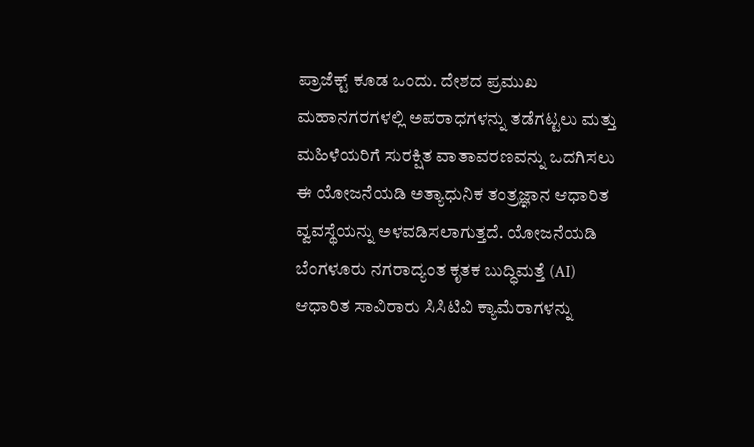ಪ್ರಾಜೆಕ್ಟ್ ಕೂಡ ಒಂದು. ದೇಶದ ಪ್ರಮುಖ ಮಹಾನಗರಗಳಲ್ಲಿ ಅಪರಾಧಗಳನ್ನು ತಡೆಗಟ್ಟಲು ಮತ್ತು ಮಹಿಳೆಯರಿಗೆ ಸುರಕ್ಷಿತ ವಾತಾವರಣವನ್ನು ಒದಗಿಸಲು ಈ ಯೋಜನೆಯಡಿ ಅತ್ಯಾಧುನಿಕ ತಂತ್ರಜ್ಞಾನ ಆಧಾರಿತ ವ್ವವಸ್ಥೆಯನ್ನು ಅಳವಡಿಸಲಾಗುತ್ತದೆ. ಯೋಜನೆಯಡಿ ಬೆಂಗಳೂರು ನಗರಾದ್ಯಂತ ಕೃತಕ ಬುದ್ಧಿಮತ್ತೆ (AI) ಆಧಾರಿತ ಸಾವಿರಾರು ಸಿಸಿಟಿವಿ ಕ್ಯಾಮೆರಾಗಳನ್ನು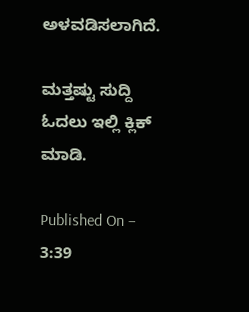ಅಳವಡಿಸಲಾಗಿದೆ.

ಮತ್ತಷ್ಟು ಸುದ್ದಿ ಓದಲು ಇಲ್ಲಿ ಕ್ಲಿಕ್ ಮಾಡಿ.

Published On – 3:39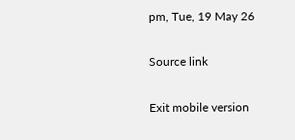pm, Tue, 19 May 26

Source link

Exit mobile version